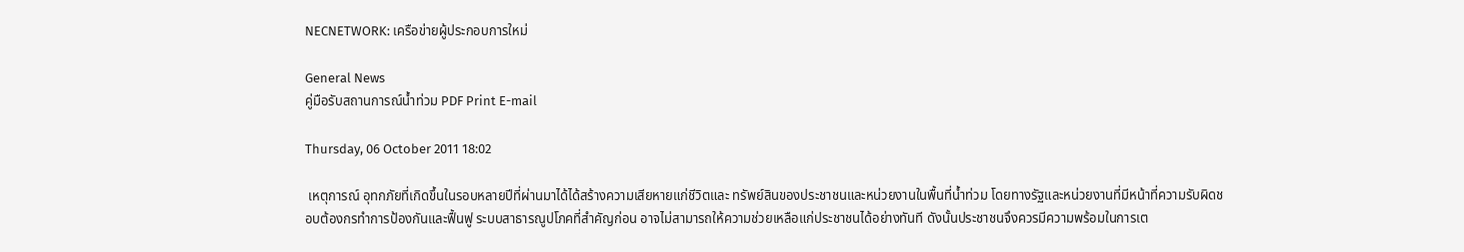NECNETWORK: เครือข่ายผู้ประกอบการใหม่

General News
คู่มือรับสถานการณ์น้ำท่วม PDF Print E-mail

Thursday, 06 October 2011 18:02

 เหตุการณ์ อุทกภัยที่เกิดขึ้นในรอบหลายปีที่ผ่านมาได้ได้สร้างความเสียหายแก่ชีวิตและ ทรัพย์สินของประชาชนและหน่วยงานในพื้นที่น้ำท่วม โดยทางรัฐและหน่วยงานที่มีหน้าที่ความรับผิดชอบต้องกรทำการป้องกันและฟื้นฟู ระบบสาธารณูปโภคที่สำคัญก่อน อาจไม่สามารถให้ความช่วยเหลือแก่ประชาชนได้อย่างทันที ดังนั้นประชาชนจึงควรมีความพร้อมในการเต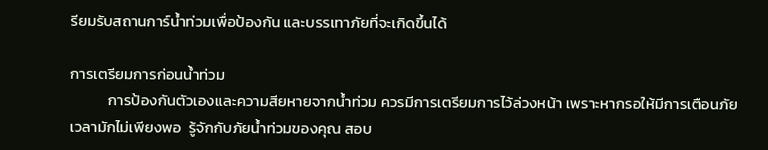รียมรับสถานการ์น้ำท่วมเพื่อป้องกัน และบรรเทาภัยที่จะเกิดขึ้นได้

การเตรียมการก่อนน้ำท่วม
           การป้องกันตัวเองและความสียหายจากน้ำท่วม ควรมีการเตรียมการไว้ล่วงหน้า เพราะหากรอให้มีการเตือนภัยเวลามักไม่เพียงพอ  รู้จักกับภัยน้ำท่วมของคุณ สอบ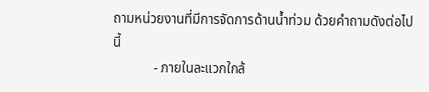ถามหน่วยงานที่มีการจัดการด้านน้ำท่วม ด้วยคำถามดังต่อไปนี้
            - ภายในละแวกใกล้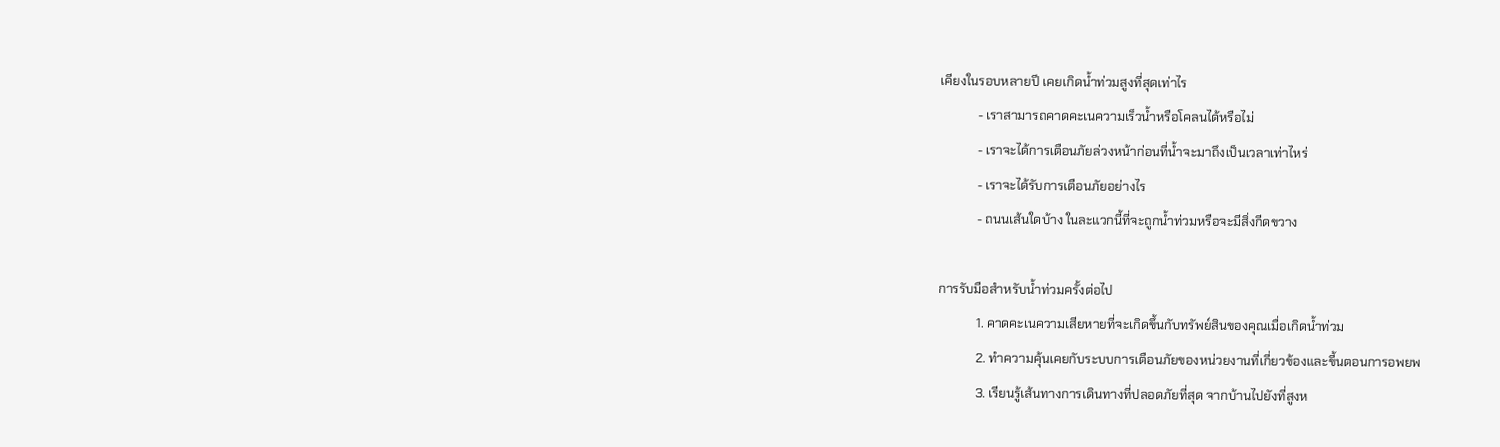เคียงในรอบหลายปี เคยเกิดน้ำท่วมสูงที่สุดเท่าไร
            - เราสามารถคาดคะเนความเร็วน้ำหรือโคลนได้หรือไม่
            - เราจะได้การเตือนภัยล่วงหน้าก่อนที่น้ำจะมาถึงเป็นเวลาเท่าไหร่
            - เราจะได้รับการเตือนภัยอย่างไร
            - ถนนเส้นใดบ้าง ในละแวกนี้ที่จะถูกน้ำท่วมหรือจะมีสิ่งกีดขวาง

การรับมือสำหรับน้ำท่วมครั้งต่อไป
            1. คาดคะเนความเสียหายที่จะเกิดขึ้นกับทรัพย์สินของคุณเมื่อเกิดน้ำท่วม
            2. ทำความคุ้นเคยกับระบบการเตือนภัยของหน่วยงานที่เกี่ยวข้องและขี้นตอนการอพยพ
            3. เรียนรู้เส้นทางการเดินทางที่ปลอดภัยที่สุด จากบ้านไปยังที่สูงห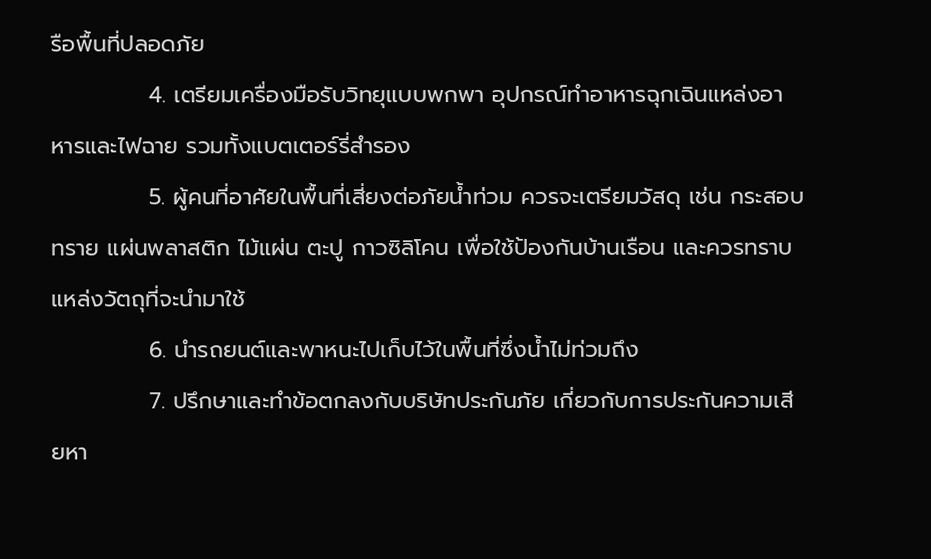รือพื้นที่ปลอดภัย
            4. เตรียมเครื่องมือรับวิทยุแบบพกพา อุปกรณ์ทำอาหารฉุกเฉินแหล่งอาหารและไฟฉาย รวมทั้งแบตเตอร์รี่สำรอง
            5. ผู้คนที่อาศัยในพื้นที่เสี่ยงต่อภัยน้ำท่วม ควรจะเตรียมวัสดุ เช่น กระสอบทราย แผ่นพลาสติก ไม้แผ่น ตะปู กาวซิลิโคน เพื่อใช้ป้องกันบ้านเรือน และควรทราบแหล่งวัตถุที่จะนำมาใช้
            6. นำรถยนต์และพาหนะไปเก็บไว้ในพื้นที่ซึ่งน้ำไม่ท่วมถึง
            7. ปรึกษาและทำข้อตกลงกับบริษัทประกันภัย เกี่ยวกับการประกันความเสียหา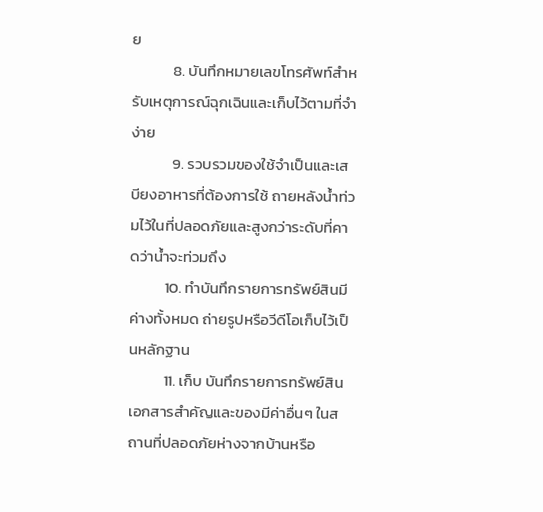ย
            8. บันทึกหมายเลขโทรศัพท์สำหรับเหตุการณ์ฉุกเฉินและเก็บไว้ตามที่จำง่าย
            9. รวบรวมของใช้จำเป็นและเสบียงอาหารที่ต้องการใช้ ถายหลังน้ำท่วมไว้ในที่ปลอดภัยและสูงกว่าระดับที่คาดว่าน้ำจะท่วมถึง
          10. ทำบันทึกรายการทรัพย์สินมีค่างทั้งหมด ถ่ายรูปหรือวีดีโอเก็บไว้เป็นหลักฐาน
          11. เก็บ บันทึกรายการทรัพย์สิน เอกสารสำคัญและของมีค่าอื่นๆ ในสถานที่ปลอดภัยห่างจากบ้านหรือ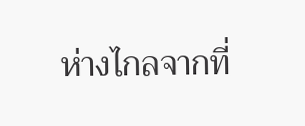ห่างไกลจากที่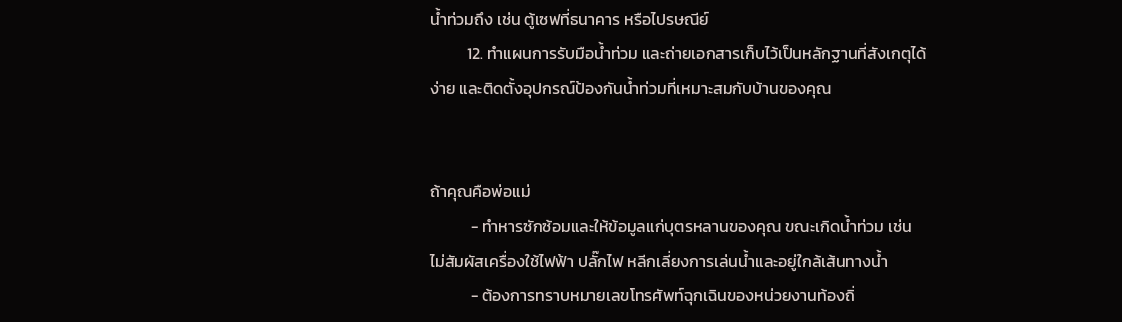น้ำท่วมถึง เช่น ตู้เซฟที่ธนาคาร หรือไปรษณีย์
          12. ทำแผนการรับมือน้ำท่วม และถ่ายเอกสารเก็บไว้เป็นหลักฐานที่สังเกตุได้ง่าย และติดตั้งอุปกรณ์ป้องกันน้ำท่วมที่เหมาะสมกับบ้านของคุณ


ถ้าคุณคือพ่อแม่
           - ทำหารซักซ้อมและให้ข้อมูลแก่บุตรหลานของคุณ ขณะเกิดน้ำท่วม เช่น ไม่สัมผัสเครื่องใช้ไฟฟ้า ปลั๊กไฟ หลีกเลี่ยงการเล่นน้ำและอยู่ใกล้เส้นทางน้ำ
           - ต้องการทราบหมายเลขโทรศัพท์ฉุกเฉินของหน่วยงานท้องถิ่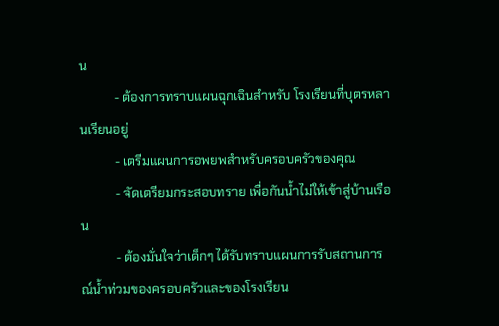น
           - ต้องการทราบแผนฉุกเฉินสำหรับ โรงเรียนที่บุตรหลานเรียนอยู่
           - เตรีมแผนการอพยพสำหรับครอบครัวของคุณ
           - จัดเตรียมกระสอบทราย เพื่อกันน้ำไม่ให้เข้าสู่บ้านเรือน
           - ต้องมั่นใจว่าเด็กๆ ได้รับทราบแผนการรับสถานการณ์น้ำท่วมของครอบครัวและของโรงเรียน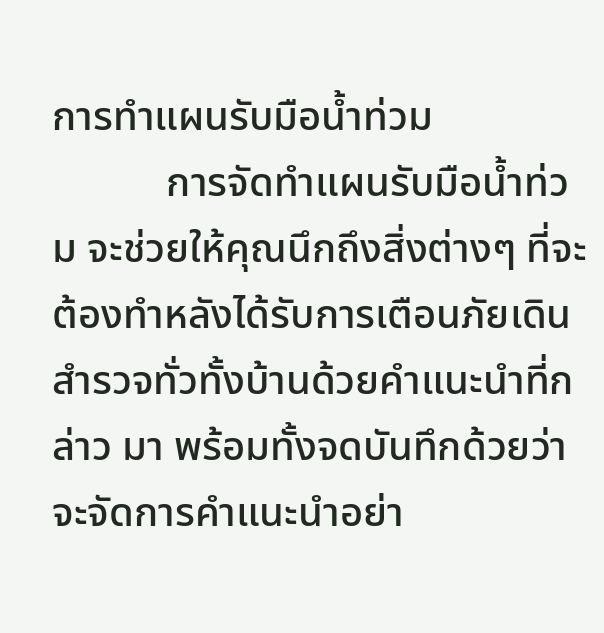การทำแผนรับมือน้ำท่วม
           การจัดทำแผนรับมือน้ำท่วม จะช่วยให้คุณนึกถึงสิ่งต่างๆ ที่จะต้องทำหลังได้รับการเตือนภัยเดินสำรวจทั่วทั้งบ้านด้วยคำแนะนำที่กล่าว มา พร้อมทั้งจดบันทึกด้วยว่าจะจัดการคำแนะนำอย่า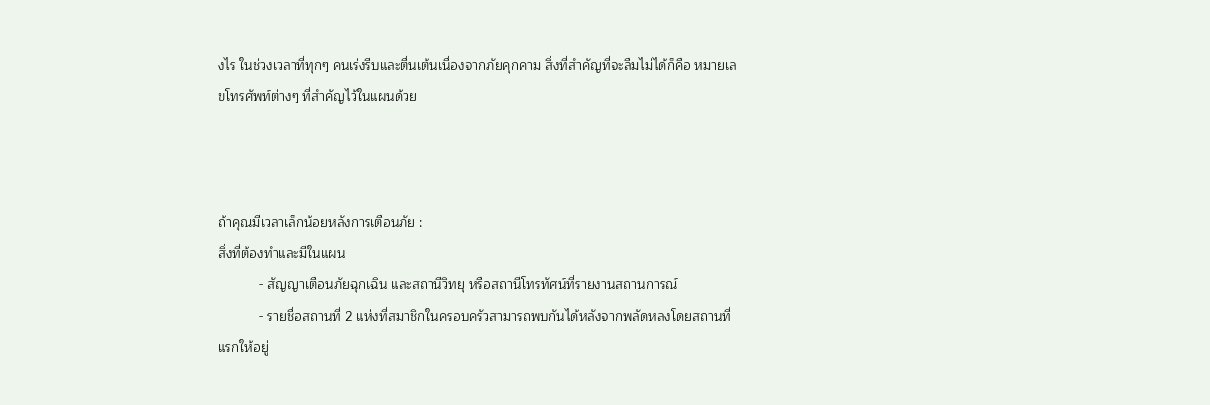งไร ในช่วงเวลาที่ทุกๆ คนเร่งรีบและตื่นเต้นเนื่องจากภัยคุกคาม สิ่งที่สำคัญที่จะลืมไม่ได้ก็คือ หมายเลขโทรศัพท์ต่างๆ ที่สำคัญไว้ในแผนด้วย



ถ้าคุณมีเวลาเล็กน้อยหลังการเตือนภัย :
สิ่งที่ต้องทำและมีในแผน
           - สัญญาเตือนภัยฉุกเฉิน และสถานีวิทยุ หรือสถานีโทรทัศน์ที่รายงานสถานการณ์
           - รายชื่อสถานที่ 2 แห่งที่สมาชิกในครอบครัวสามารถพบกันได้หลังจากพลัดหลงโดยสถานที่แรกให้อยู่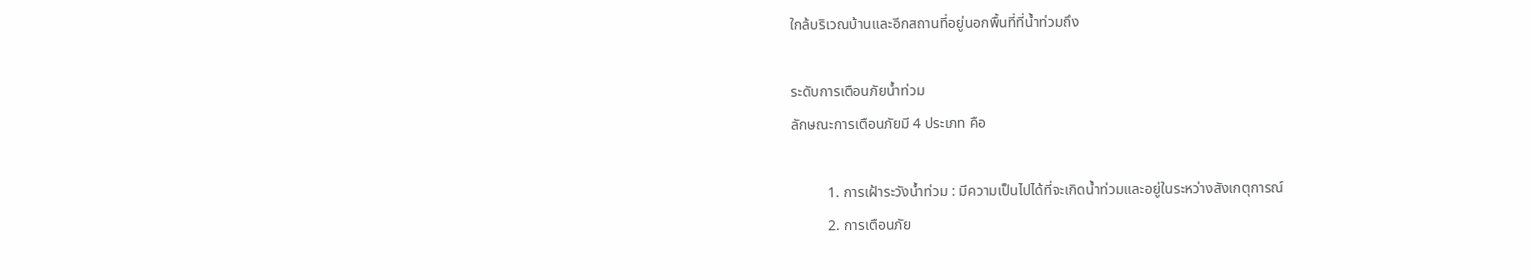ใกล้บริเวณบ้านและอีกสถานที่อยู่นอกพื้นที่ที่น้ำท่วมถึง

ระดับการเตือนภัยน้ำท่วม
ลักษณะการเตือนภัยมี 4 ประเภท คือ

          1. การเฝ้าระวังน้ำท่วม : มีความเป็นไปได้ที่จะเกิดน้ำท่วมและอยู่ในระหว่างสังเกตุการณ์
          2. การเตือนภัย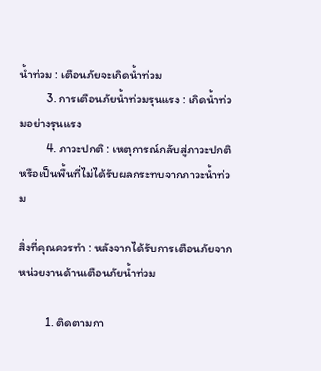น้ำท่วม : เตือนภัยจะเกิดน้ำท่วม
          3. การเตือนภัยน้ำท่วมรุนแรง : เกิดน้ำท่วมอย่างรุนแรง
          4. ภาวะปกติ : เหตุการณ์กลับสู่ภาวะปกติหรือเป็นพื้นที่ไม่ได้รับผลกระทบจากภาวะน้ำท่วม

สิ่งที่คุณควรทำ : หลังจากได้รับการเตือนภัยจากหน่วยงานด้านเตือนภัยน้ำท่วม

          1. ติดตามกา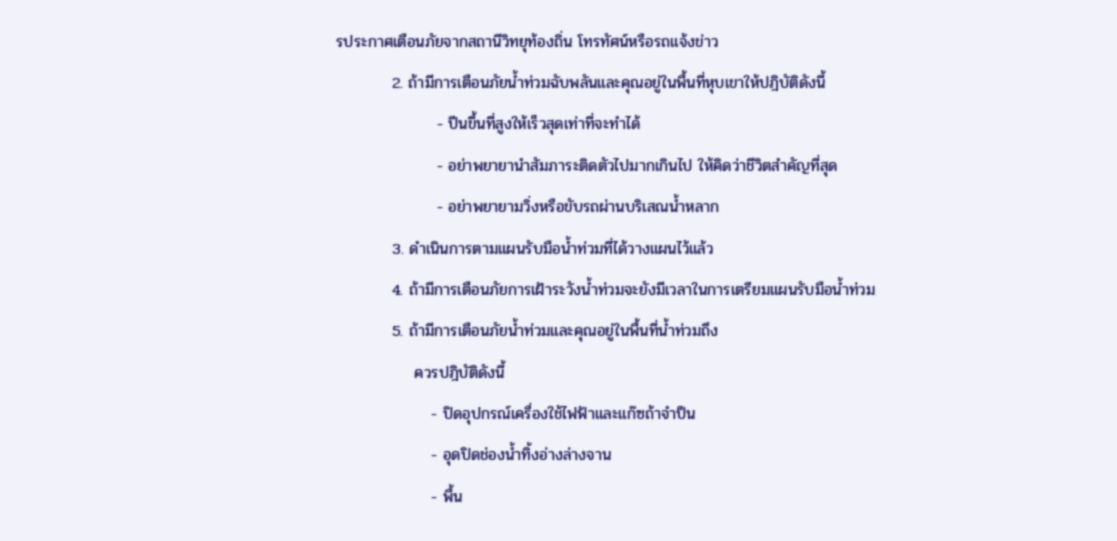รประกาศเตือนภัยจากสถานีวิทยุท้องถิ่น โทรทัศน์หรือรถแจ้งข่าว
          2. ถ้ามีการเตือนภัยน้ำท่วมฉับพลันและคุณอยู่ในพื้นที่หุบเขาให้ปฎิบัติดังนี้
                  - ปีนขึ้นที่สูงให้เร็วสุดเท่าที่จะทำได้
                  - อย่าพยายานำสัมภาระติดตัวไปมากเกินไป ให้คิดว่าชีวิตสำคัญที่สุด
                  - อย่าพยายามวิ่งหรือขับรถผ่านบริเสณน้ำหลาก
          3. ดำเนินการตามแผนรับมือน้ำท่วมที่ได้วางแผนไว้แล้ว
          4. ถ้ามีการเตือนภัยการเฝ้าระวังน้ำท่วมจะยังมีเวลาในการเตรียมแผนรับมือน้ำท่วม
          5. ถ้ามีการเตือนภัยน้ำท่วมและคุณอยู่ในพื้นที่น้ำท่วมถึง
              ควรปฎิบัติดังนี้
                 - ปิดอุปกรณ์เครื่องใช้ไฟฟ้าและแก๊ซถ้าจำป็น
                 - อุดปิดช่องน้ำทิ้งอ่างล่างจาน
                 - พื้น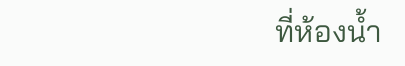ที่ห้องน้ำ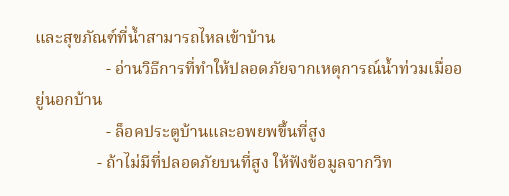และสุขภัณฑ์ที่น้ำสามารถไหลเข้าบ้าน
                 - อ่านวิธีการที่ทำให้ปลอดภัยจากเหตุการณ์น้ำท่วมเมื่ออยู่นอกบ้าน
                 - ล็อคประตูบ้านและอพยพขึ้นที่สูง
               - ถ้าไม่มีที่ปลอดภัยบนที่สูง ให้ฟังข้อมูลจากวิท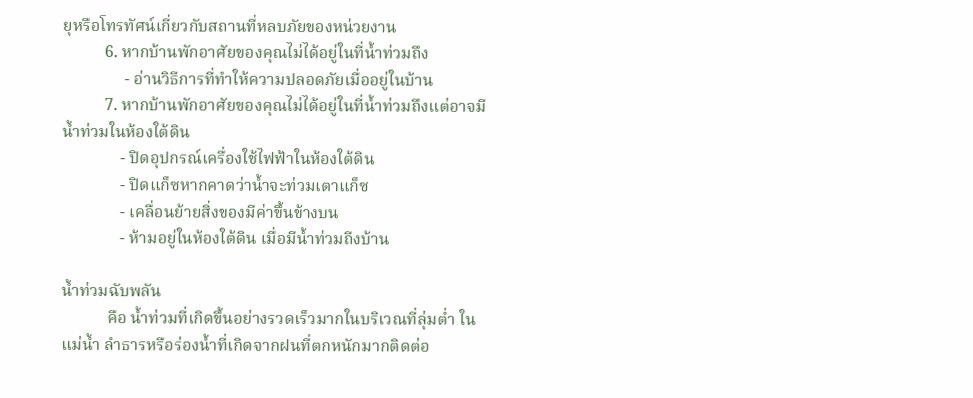ยุหรือโทรทัศน์เกี่ยวกับสถานที่หลบภัยของหน่วยงาน
          6. หากบ้านพักอาศัยของคุณไม่ได้อยู่ในที่น้ำท่วมถึง
               - อ่านวิธีการที่ทำให้ความปลอดภัยเมื่ออยู่ในบ้าน
          7. หากบ้านพักอาศัยของคุณไม่ได้อยู่ในที่น้ำท่วมถึงแต่อาจมีน้ำท่วมในห้องใต้ดิน
              - ปิดอุปกรณ์เครื่องใช้ไฟฟ้าในห้องใต้ดิน
              - ปิดแก็ซหากคาดว่าน้ำจะท่วมเตาแก็ซ
              - เคลื่อนย้ายสิ่งของมีค่าขึ้นข้างบน
              - ห้ามอยู่ในห้องใต้ดิน เมื่อมีน้ำท่วมถีงบ้าน

น้ำท่วมฉับพลัน
           คือ น้ำท่วมที่เกิดขึ้นอย่างรวดเร็วมากในบริเวณที่ลุ่มต่ำ ในแม่น้ำ ลำธารหรือร่องน้ำที่เกิดจากฝนที่ตกหนักมากติดต่อ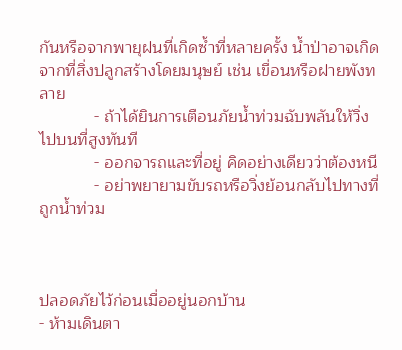กันหรือจากพายุฝนที่เกิดซ้ำที่หลายครั้ง น้ำป่าอาจเกิดจากที่สิ่งปลูกสร้างโดยมนุษย์ เช่น เขื่อนหรือฝายพังทลาย
            - ถ้าได้ยินการเตือนภัยน้ำท่วมฉับพลันให้วิ่งไปบนที่สูงทันที
            - ออกจารถและที่อยู่ คิดอย่างเดียวว่าต้องหนี
            - อย่าพยายามขับรถหรือวิ่งย้อนกลับไปทางที่ถูกน้ำท่วม



ปลอดภัยไว้ก่อนเมื่ออยู่นอกบ้าน
- ห้ามเดินตา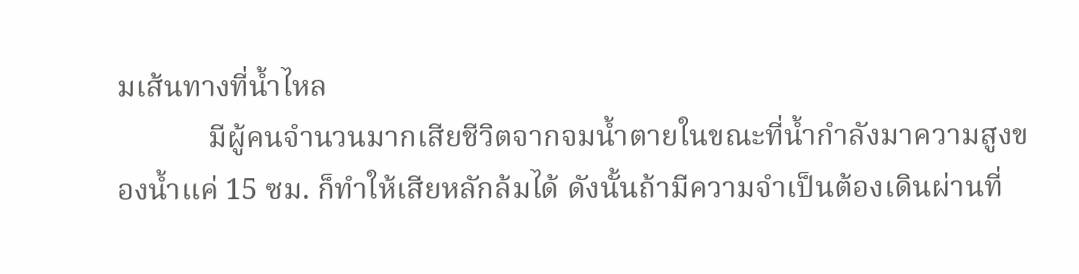มเส้นทางที่น้ำไหล
            มีผู้คนจำนวนมากเสียชีวิตจากจมน้ำตายในขณะที่น้ำกำลังมาความสูงของน้ำแค่ 15 ซม. ก็ทำให้เสียหลักล้มได้ ดังนั้นถ้ามีความจำเป็นต้องเดินผ่านที่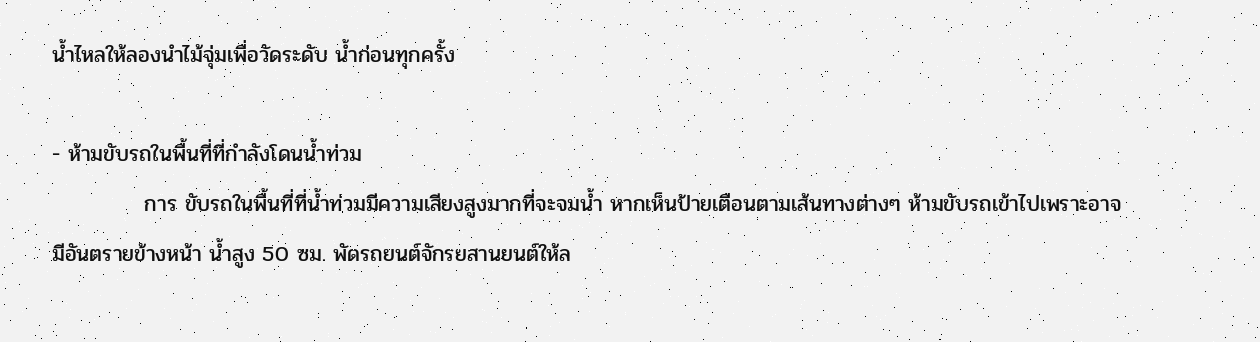น้ำไหลให้ลองนำไม้จุ่มเพื่อวัดระดับ น้ำก่อนทุกครั้ง

- ห้ามขับรถในพื้นที่ที่กำลังโดนน้ำท่วม
            การ ขับรถในพื้นที่ที่น้ำท่วมมีความเสียงสูงมากที่จะจมน้ำ หากเห็นป้ายเตือนตามเส้นทางต่างๆ ห้ามขับรถเข้าไปเพราะอาจมีอันตรายข้างหน้า น้ำสูง 50 ซม. พัดรถยนต์จักรยสานยนต์ให้ล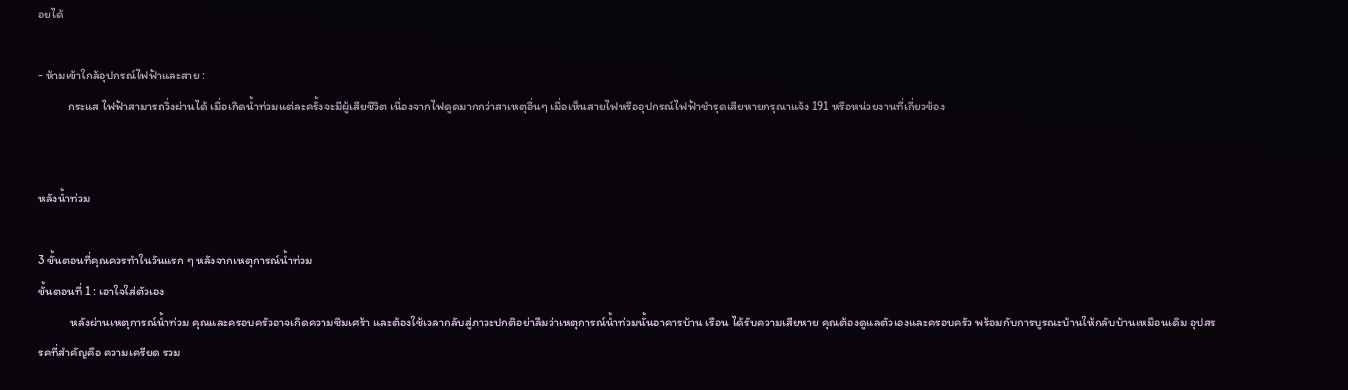อยได้

- ห้ามเข้าใกล้อุปกรณ์ไฟฟ้าและสาย :
           กระแส ไฟฟ้าสามารถวิ่งผ่านได้ เมื่อเกิดน้ำท่วมแต่ละครั้งจะมีผู้เสียชีวิต เนื่องจากไฟดูดมากกว่าสาเหตุอื่นๆ เมื่อเห็นสายไฟหรืออุปกรณ์ไฟฟ้าชำรุดเสียหายกรุณาแจ้ง 191 หรือหน่วยงานที่เกี่ยวข้อง


หลังน้ำท่วม

3 ขั้นตอนที่คุณควรทำในวันแรก ๆ หลังจากเหตุการณ์น้ำท่วม
ขั้นตอนที่ 1 : เอาใจใส่ตัวเอง
            หลังผ่านเหตุการณ์น้ำท่วม คุณและครอบครัวอาจเกิดความซึมเศร้า และต้องใช้เวลากลับสู่ภาวะปกติอย่าลืมว่าเหตุการณ์น้ำท่วมนั้นอาคารบ้าน เรือน ได้รับความเสียหาย คุณต้องดูแลตัวเองและครอบครัว พร้อมกับการบูรณะบ้านให้กลับบ้านเหมือนเดิม อุปสรรคที่สำคัญคือ ความเครียด รวม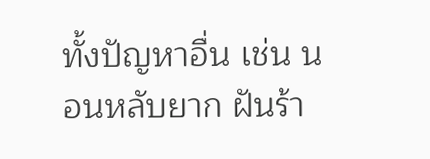ทั้งปัญหาอื่น เช่น นอนหลับยาก ฝันร้า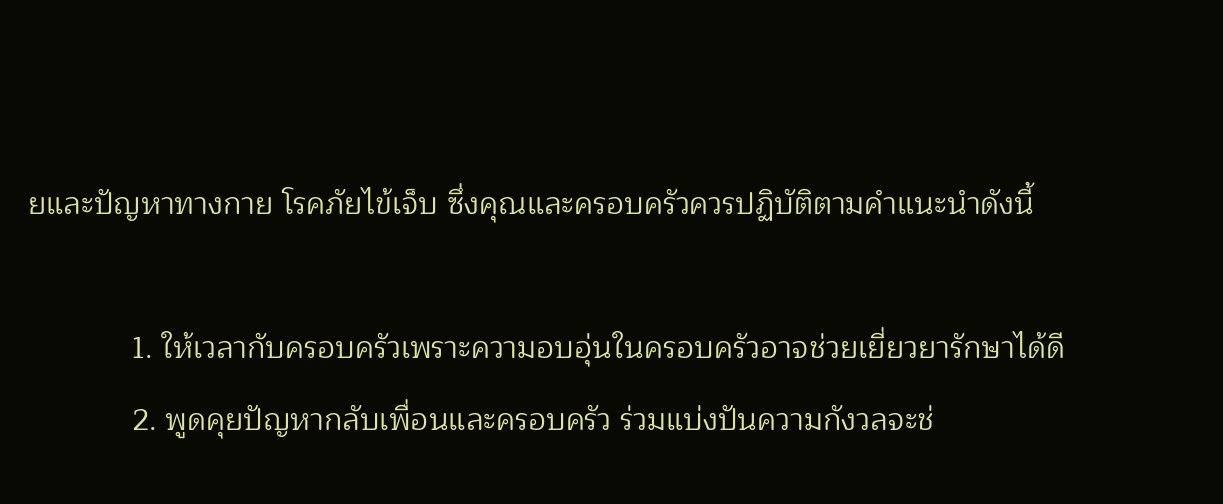ยและปัญหาทางกาย โรคภัยไข้เจ็บ ซึ่งคุณและครอบครัวควรปฏิบัติตามคำแนะนำดังนี้

            1. ให้เวลากับครอบครัวเพราะความอบอุ่นในครอบครัวอาจช่วยเยี่ยวยารักษาได้ดี
            2. พูดคุยปัญหากลับเพื่อนและครอบครัว ร่วมแบ่งปันความกังวลจะช่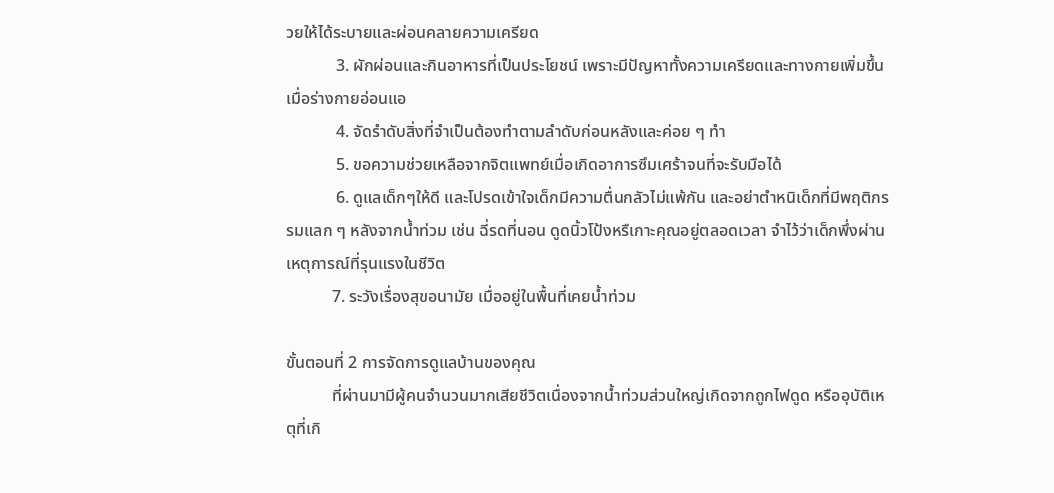วยให้ได้ระบายและผ่อนคลายความเครียด
            3. ผักผ่อนและกินอาหารที่เป็นประโยชน์ เพราะมีปัญหาทั้งความเครียดและทางกายเพิ่มขึ้นเมื่อร่างกายอ่อนแอ
            4. จัดรำดับสิ่งที่จำเป็นต้องทำตามลำดับก่อนหลังและค่อย ๆ ทำ
            5. ขอความช่วยเหลือจากจิตแพทย์เมื่อเกิดอาการซึมเศร้าจนที่จะรับมือได้
            6. ดูแลเด็กๆให้ดี และโปรดเข้าใจเด็กมีความตื่นกลัวไม่แพ้กัน และอย่าตำหนิเด็กที่มีพฤติกรรมแลก ๆ หลังจากน้ำท่วม เช่น ฉี่รดที่นอน ดูดนิ้วโป้งหรืเกาะคุณอยู่ตลอดเวลา จำไว้ว่าเด็กพึ่งผ่านเหตุการณ์ที่รุนแรงในชีวิต
           7. ระวังเรื่องสุขอนามัย เมื่ออยู่ในพื้นที่เคยน้ำท่วม

ขั้นตอนที่ 2 การจัดการดูแลบ้านของคุณ
           ที่ผ่านมามีผู้คนจำนวนมากเสียชีวิตเนื่องจากน้ำท่วมส่วนใหญ่เกิดจากถูกไฟดูด หรืออุบัติเหตุที่เกิ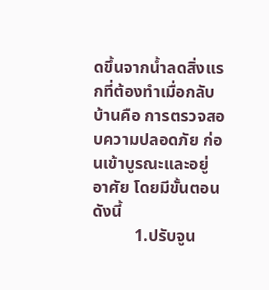ดขึ้นจากน้ำลดสิ่งแรกที่ต้องทำเมื่อกลับบ้านคือ การตรวจสอบความปลอดภัย ก่อนเข้าบูรณะและอยู่อาศัย โดยมีขั้นตอนดังนี้
          1.ปรับจูน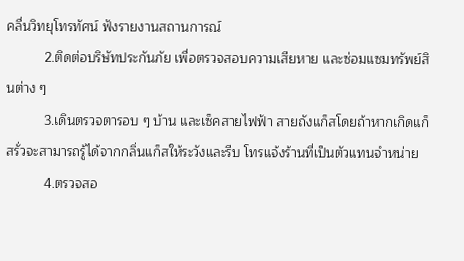คลื่นวิทยุโทรทัศน์ ฟังรายงานสถานการณ์
          2.ติดต่อบริษัทประกันภัย เพื่อตรวจสอบความเสียหาย และซ่อมแซมทรัพย์สินต่าง ๆ
          3.เดินตรวจตารอบ ๆ บ้าน และเซ็คสายไฟฟ้า สายถังแก็สโดยถ้าหากเกิดแก็สรั่วจะสามารถรู้ได้จากกลิ่นแก็สให้ระวังและรีบ โทรแจ้งร้านที่เป็นตัวแทนจำหน่าย
          4.ตรวจสอ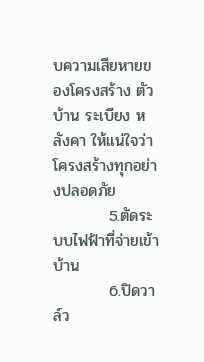บความเสียหายของโครงสร้าง ตัวบ้าน ระเบียง หลังคา ให้แน่ใจว่าโครงสร้างทุกอย่างปลอดภัย
          5.ตัดระบบไฟฟ้าที่จ่ายเข้าบ้าน
          6.ปิดวาล์ว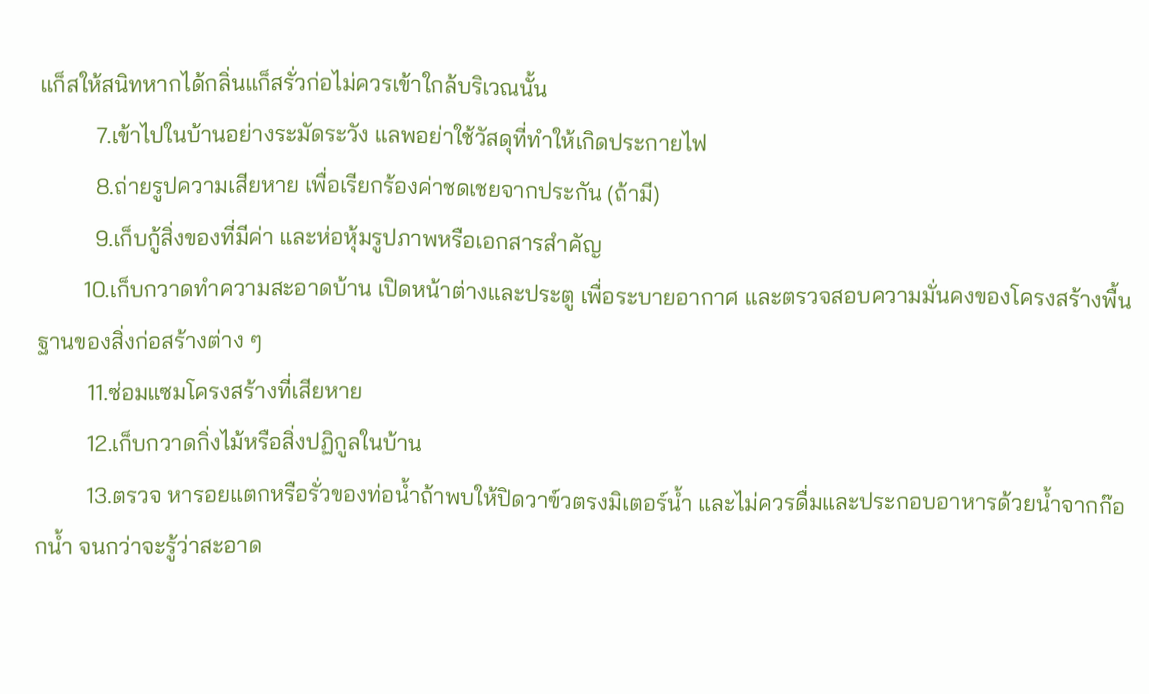แก็สให้สนิทหากได้กลิ่นแก็สรั่วก่อไม่ควรเข้าใกล้บริเวณนั้น
          7.เข้าไปในบ้านอย่างระมัดระวัง แลพอย่าใช้วัสดุที่ทำให้เกิดประกายไฟ
          8.ถ่ายรูปความเสียหาย เพื่อเรียกร้องค่าชดเชยจากประกัน (ถ้ามี)
          9.เก็บกู้สิ่งของที่มีค่า และห่อหุ้มรูปภาพหรือเอกสารสำคัญ
        10.เก็บกวาดทำความสะอาดบ้าน เปิดหน้าต่างและประตู เพื่อระบายอากาศ และตรวจสอบความมั่นคงของโครงสร้างพื้นฐานของสิ่งก่อสร้างต่าง ๆ
         11.ซ่อมแซมโครงสร้างที่เสียหาย
         12.เก็บกวาดกิ่งไม้หรือสิ่งปฏิกูลในบ้าน
         13.ตรวจ หารอยแตกหรือรั่วของท่อน้ำถ้าพบให้ปิดวาฃ์วตรงมิเตอร์น้ำ และไม่ควรดื่มและประกอบอาหารด้วยน้ำจากก๊อกน้ำ จนกว่าจะรู้ว่าสะอาด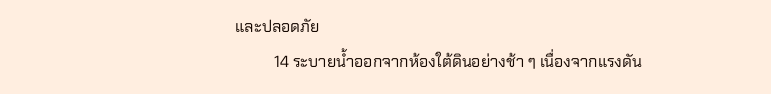และปลอดภัย
          14 ระบายน้ำออกจากห้องใต้ดินอย่างช้า ๆ เนื่องจากแรงดัน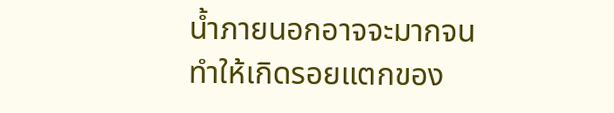น้ำภายนอกอาจจะมากจนทำให้เกิดรอยแตกของ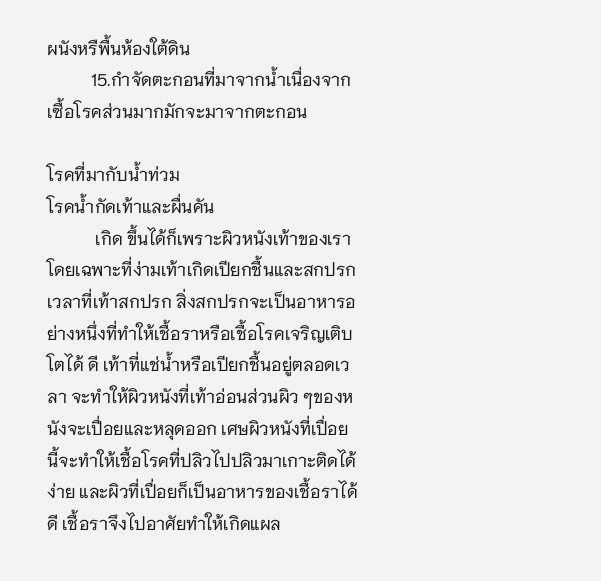ผนังหรืพื้นห้องใต้ดิน
          15.กำจัดตะกอนที่มาจากน้ำเนื่องจากเซื้อโรคส่วนมากมักจะมาจากตะกอน

โรคที่มากับน้ำท่วม
โรคน้ำกัดเท้าและผื่นคัน
           เกิด ขึ้นได้ก็เพราะผิวหนังเท้าของเรา โดยเฉพาะที่ง่ามเท้าเกิดเปียกชื้นและสกปรก เวลาที่เท้าสกปรก สิ่งสกปรกจะเป็นอาหารอย่างหนึ่งที่ทำให้เชื้อราหรือเชื้อโรคเจริญเติบโตได้ ดี เท้าที่แช่น้ำหรือเปียกชื้นอยู่ตลอดเวลา จะทำให้ผิวหนังที่เท้าอ่อนส่วนผิว ๆของหนังจะเปื่อยและหลุดออก เศษผิวหนังที่เปื่อยนี้จะทำให้เชื้อโรคที่ปลิวไปปลิวมาเกาะติดได้ง่าย และผิวที่เปื่อยก็เป็นอาหารของเชื้อราได้ดี เชื้อราจึงไปอาศัยทำให้เกิดแผล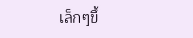เล็กๆขึ้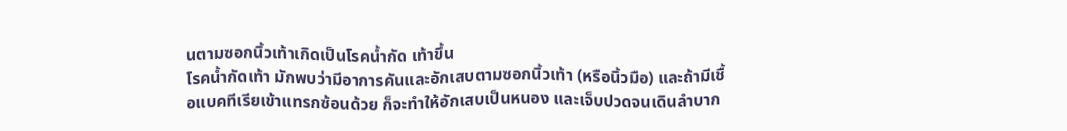นตามซอกนิ้วเท้าเกิดเป็นโรคน้ำกัด เท้าขึ้น
โรคน้ำกัดเท้า มักพบว่ามีอาการคันและอักเสบตามซอกนิ้วเท้า (หรือนิ้วมือ) และถ้ามีเชื้อแบคทีเรียเข้าแทรกซ้อนด้วย ก็จะทำให้อักเสบเป็นหนอง และเจ็บปวดจนเดินลำบาก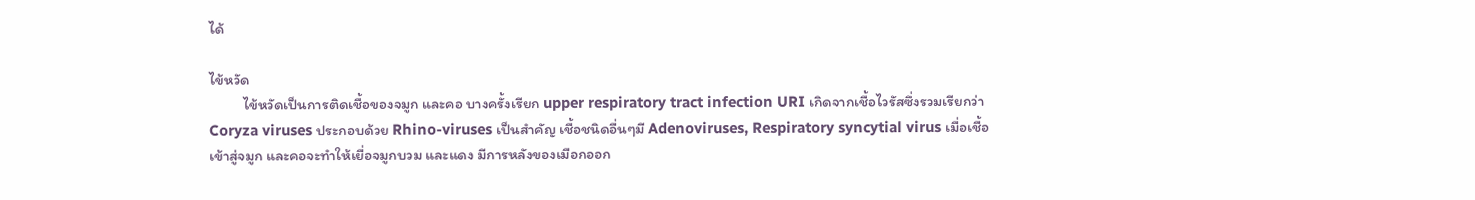ได้

ไข้หวัด
          ไข้หวัดเป็นการติดเชื้อของจมูก และคอ บางครั้งเรียก upper respiratory tract infection URI เกิดจากเชื้อไวรัสซึ่งรวมเรียกว่า Coryza viruses ประกอบด้วย Rhino-viruses เป็นสำคัญ เชื้อชนิดอื่นๆมี Adenoviruses, Respiratory syncytial virus เมื่อเชื้อเข้าสู่จมูก และคอจะทำให้เยื่อจมูกบวม และแดง มีการหลังของเมือกออก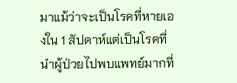มาแม้ว่าจะเป็นโรคที่หายเองใน 1 สัปดาห์แต่เป็นโรคที่นำผู้ป่วยไปพบแพทย์มากที่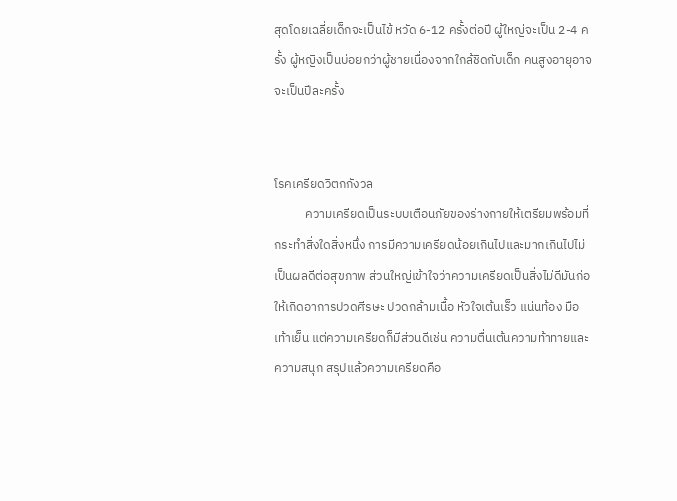สุดโดยเฉลี่ยเด็กจะเป็นไข้ หวัด 6-12 ครั้งต่อปี ผู้ใหญ่จะเป็น 2-4 ครั้ง ผู้หญิงเป็นบ่อยกว่าผู้ชายเนื่องจากใกล้ชิดกับเด็ก คนสูงอายุอาจจะเป็นปีละครั้ง


โรคเครียดวิตกกังวล
           ความเครียดเป็นระบบเตือนภัยของร่างกายให้เตรียมพร้อมที่กระทำสิ่งใดสิ่งหนึ่ง การมีความเครียดน้อยเกินไปและมากเกินไปไม่เป็นผลดีต่อสุขภาพ ส่วนใหญ่เข้าใจว่าความเครียดเป็นสิ่งไม่ดีมันก่อให้เกิดอาการปวดศีรษะ ปวดกล้ามเนื้อ หัวใจเต้นเร็ว แน่นท้อง มือเท้าเย็น แต่ความเครียดก็มีส่วนดีเช่น ความตื่นเต้นความท้าทายและความสนุก สรุปแล้วความเครียดคือ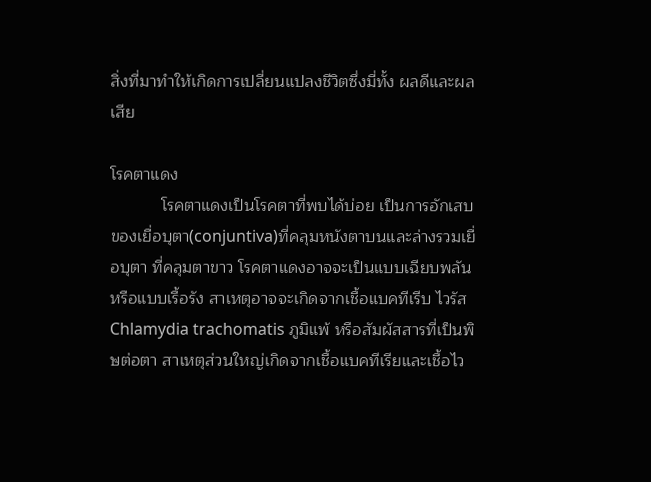สิ่งที่มาทำให้เกิดการเปลี่ยนแปลงชีวิตซึ่งมี่ทั้ง ผลดีและผลเสีย

โรคตาแดง
           โรคตาแดงเป็นโรคตาที่พบได้บ่อย เป็นการอักเสบของเยื่อบุตา(conjuntiva)ที่คลุมหนังตาบนและล่างรวมเยื่อบุตา ที่คลุมตาขาว โรคตาแดงอาจจะเป็นแบบเฉียบพลัน หรือแบบเรื้อรัง สาเหตุอาจจะเกิดจากเชื้อแบคทีเรีบ ไวรัส Chlamydia trachomatis ภูมิแพ้ หรือสัมผัสสารที่เป็นพิษต่อตา สาเหตุส่วนใหญ่เกิดจากเชื้อแบคทีเรียและเชื้อไว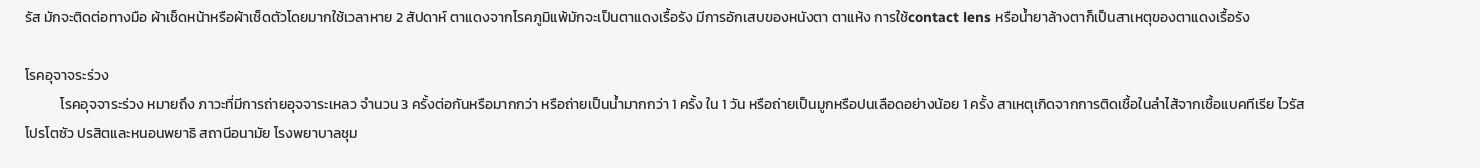รัส มักจะติดต่อทางมือ ผ้าเช็ดหน้าหรือผ้าเช็ดตัวโดยมากใช้เวลาหาย 2 สัปดาห์ ตาแดงจากโรคภูมิแพ้มักจะเป็นตาแดงเรื้อรัง มีการอักเสบของหนังตา ตาแห้ง การใช้contact lens หรือน้ำยาล้างตาก็เป็นสาเหตุของตาแดงเรื้อรัง

โรคอุจาจระร่วง
           โรคอุจจาระร่วง หมายถึง ภาวะที่มีการถ่ายอุจจาระเหลว จำนวน 3 ครั้งต่อกันหรือมากกว่า หรือถ่ายเป็นน้ำมากกว่า 1 ครั้ง ใน 1 วัน หรือถ่ายเป็นมูกหรือปนเลือดอย่างน้อย 1 ครั้ง สาเหตุเกิดจากการติดเชื้อในลำไส้จากเชื้อแบคทีเรีย ไวรัส โปรโตซัว ปรสิตและหนอนพยาธิ สถานีอนามัย โรงพยาบาลชุม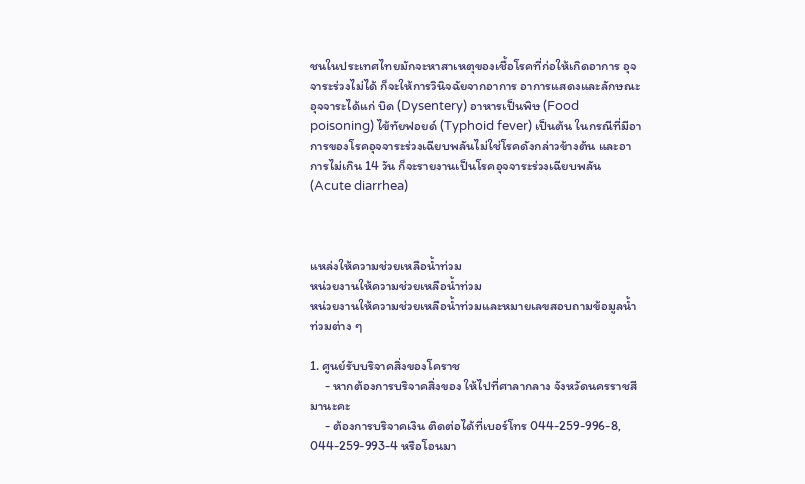ชนในประเทศไทยมักจะหาสาเหตุของเชื้อโรคที่ก่อให้เกิดอาการ อุจจาระร่วงไม่ได้ ก็จะให้การวินิจฉัยจากอาการ อาการแสดงและลักษณะอุจจาระได้แก่ บิด (Dysentery) อาหารเป็นพิษ (Food poisoning) ไข้ทัยฟอยด์ (Typhoid fever) เป็นต้น ในกรณีที่มีอาการของโรคอุจจาระร่วงเฉียบพลันไม่ใช่โรคดังกล่าวข้างต้น และอาการไม่เกิน 14 วัน ก็จะรายงานเป็นโรคอุจจาระร่วงเฉียบพลัน (Acute diarrhea)



แหล่งให้ความช่วยเหลือน้ำท่วม
หน่วยงานให้ความช่วยเหลือน้ำท่วม
หน่วยงานให้ความช่วยเหลือน้ำท่วมและหมายเลขสอบถามข้อมูลน้ำท่วมต่าง ๆ

1. ศูนย์รับบริจาคสิ่งของโคราช
     - หากต้องการบริจาคสิ่งของ ให้ไปที่ศาลากลาง จังหวัดนครราชสีมานะคะ
     - ต้องการบริจาคเงิน ติดต่อได้ที่เบอร์โทร 044-259-996-8, 044-259-993-4 หรือโอนมา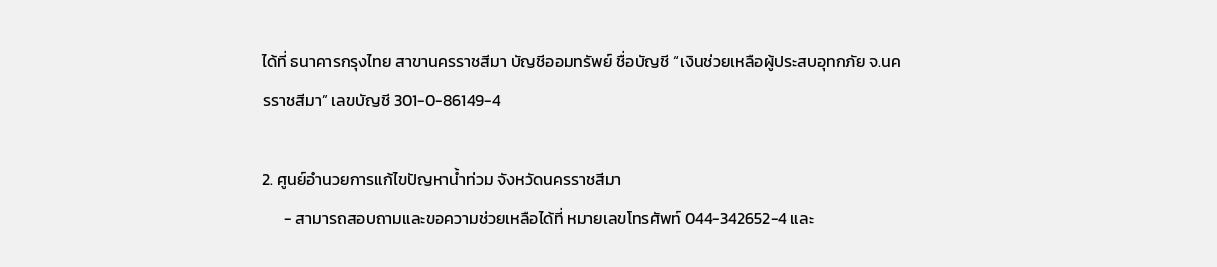ได้ที่ ธนาคารกรุงไทย สาขานครราชสีมา บัญชีออมทรัพย์ ชื่อบัญชี “เงินช่วยเหลือผู้ประสบอุทกภัย จ.นครราชสีมา” เลขบัญชี 301-0-86149-4

2. ศูนย์อำนวยการแก้ไขปัญหาน้ำท่วม จังหวัดนครราชสีมา
      - สามารถสอบถามและขอความช่วยเหลือได้ที่ หมายเลขโทรศัพท์ 044-342652-4 และ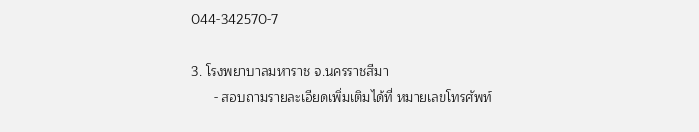044-342570-7

3. โรงพยาบาลมหาราช จ.นครราชสีมา
      - สอบถามรายละเอียดเพิ่มเติมได้ที่ หมายเลขโทรศัพท์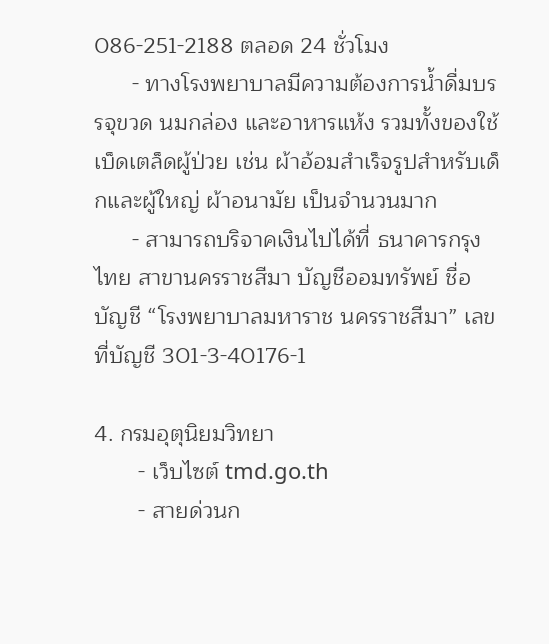086-251-2188 ตลอด 24 ชั่วโมง
      - ทางโรงพยาบาลมีความต้องการน้ำดื่มบรรจุขวด นมกล่อง และอาหารแห้ง รวมทั้งของใช้เบ็ดเตล็ดผู้ป่วย เช่น ผ้าอ้อมสำเร็จรูปสำหรับเด็กและผู้ใหญ่ ผ้าอนามัย เป็นจำนวนมาก
      - สามารถบริจาคเงินไปได้ที่ ธนาคารกรุงไทย สาขานครราชสีมา บัญชีออมทรัพย์ ชื่อบัญชี “โรงพยาบาลมหาราช นครราชสีมา” เลขที่บัญชี 301-3-40176-1

4. กรมอุตุนิยมวิทยา
       - เว็บไซต์ tmd.go.th
       - สายด่วนก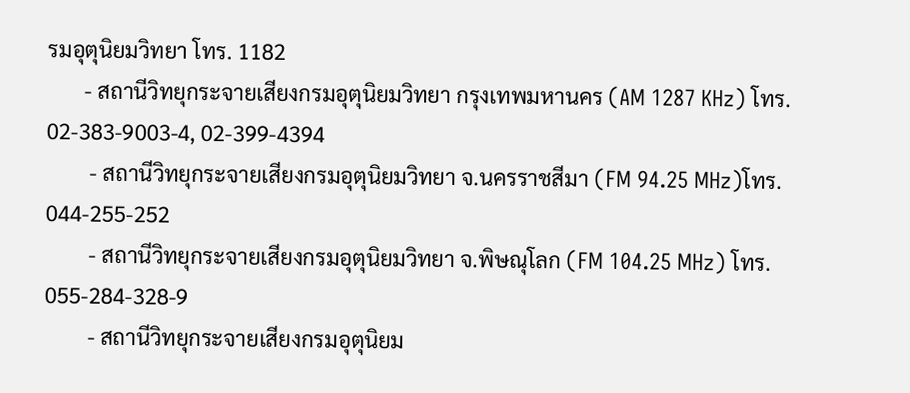รมอุตุนิยมวิทยา โทร. 1182
       - สถานีวิทยุกระจายเสียงกรมอุตุนิยมวิทยา กรุงเทพมหานคร (AM 1287 KHz) โทร. 02-383-9003-4, 02-399-4394
        - สถานีวิทยุกระจายเสียงกรมอุตุนิยมวิทยา จ.นครราชสีมา (FM 94.25 MHz)โทร. 044-255-252
        - สถานีวิทยุกระจายเสียงกรมอุตุนิยมวิทยา จ.พิษณุโลก (FM 104.25 MHz) โทร. 055-284-328-9
        - สถานีวิทยุกระจายเสียงกรมอุตุนิยม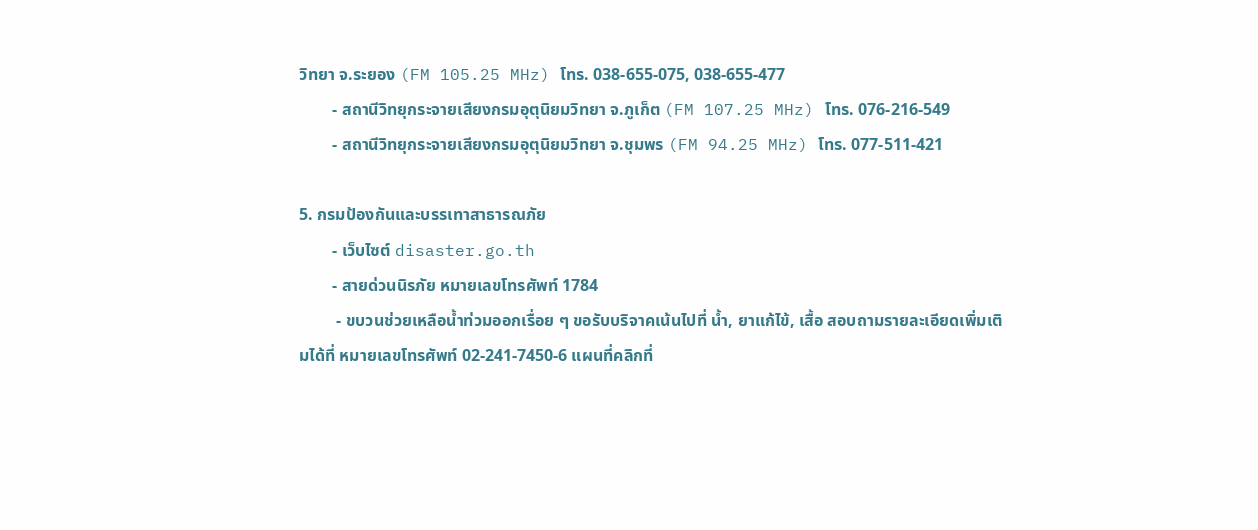วิทยา จ.ระยอง (FM 105.25 MHz) โทร. 038-655-075, 038-655-477
        - สถานีวิทยุกระจายเสียงกรมอุตุนิยมวิทยา จ.ภูเก็ต (FM 107.25 MHz) โทร. 076-216-549
        - สถานีวิทยุกระจายเสียงกรมอุตุนิยมวิทยา จ.ชุมพร (FM 94.25 MHz) โทร. 077-511-421

5. กรมป้องกันและบรรเทาสาธารณภัย
        - เว็บไซต์ disaster.go.th
        - สายด่วนนิรภัย หมายเลขโทรศัพท์ 1784
         - ขบวนช่วยเหลือน้ำท่วมออกเรื่อย ๆ ขอรับบริจาคเน้นไปที่ น้ำ, ยาแก้ไข้, เสื้อ สอบถามรายละเอียดเพิ่มเติมได้ที่ หมายเลขโทรศัพท์ 02-241-7450-6 แผนที่คลิกที่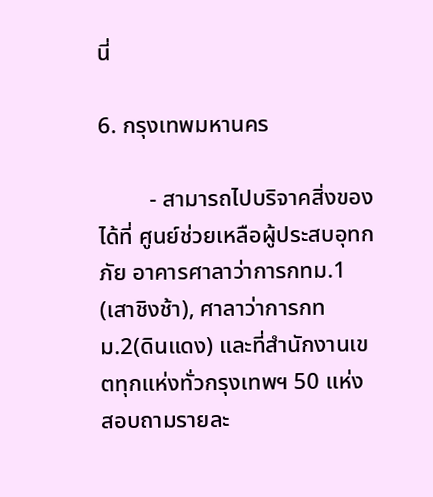นี่

6. กรุงเทพมหานคร

         - สามารถไปบริจาคสิ่งของได้ที่ ศูนย์ช่วยเหลือผู้ประสบอุทกภัย อาคารศาลาว่าการกทม.1 (เสาชิงช้า), ศาลาว่าการกทม.2(ดินแดง) และที่สำนักงานเขตทุกแห่งทั่วกรุงเทพฯ 50 แห่ง สอบถามรายละ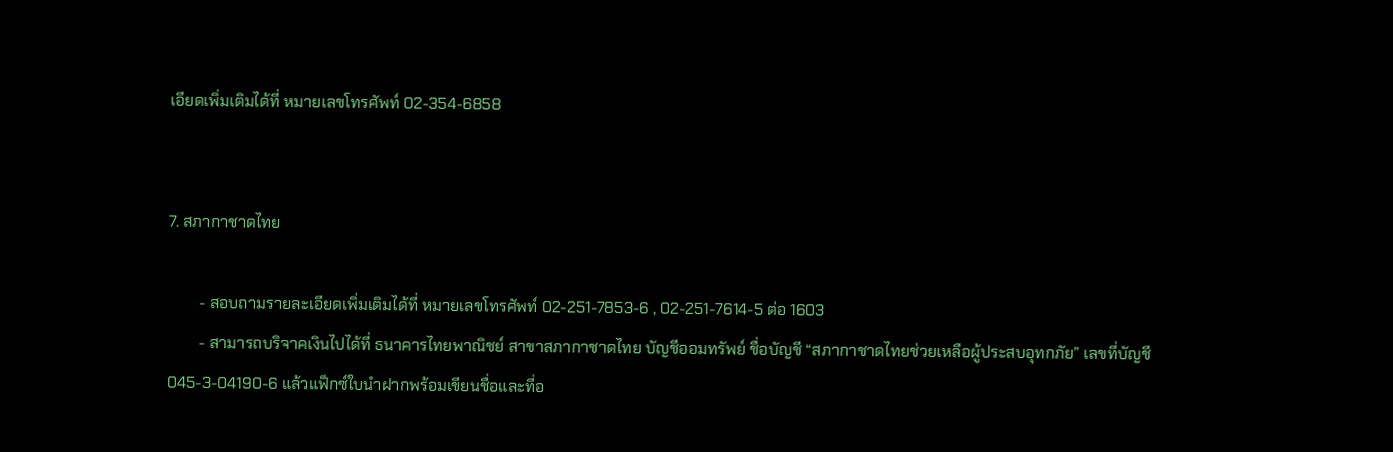เอียดเพิ่มเติมได้ที่ หมายเลขโทรศัพท์ 02-354-6858


7. สภากาชาดไทย

        - สอบถามรายละเอียดเพิ่มเติมได้ที่ หมายเลขโทรศัพท์ 02-251-7853-6 , 02-251-7614-5 ต่อ 1603
        - สามารถบริจาคเงินไปได้ที่ ธนาคารไทยพาณิชย์ สาขาสภากาชาดไทย บัญชีออมทรัพย์ ชื่อบัญชี “สภากาชาดไทยช่วยเหลือผู้ประสบอุทกภัย” เลขที่บัญชี 045-3-04190-6 แล้วแฟ็กซ์ใบนำฝากพร้อมเขียนชื่อและที่อ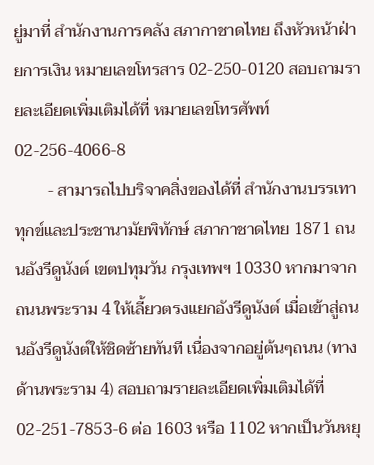ยู่มาที่ สำนักงานการคลัง สภากาชาดไทย ถึงหัวหน้าฝ่ายการเงิน หมายเลขโทรสาร 02-250-0120 สอบถามรายละเอียดเพิ่มเติมได้ที่ หมายเลขโทรศัพท์ 02-256-4066-8
        - สามารถไปบริจาคสิ่งของได้ที่ สำนักงานบรรเทาทุกข์และประชานามัยพิทักษ์ สภากาชาดไทย 1871 ถนนอังรีดูนังต์ เขตปทุมวัน กรุงเทพฯ 10330 หากมาจากถนนพระราม 4 ให้เลี้ยวตรงแยกอังรีดูนังต์ เมื่อเข้าสู่ถนนอังรีดูนังต์ให้ชิดซ้ายทันที เนื่องจากอยู่ต้นๆถนน (ทางด้านพระราม 4) สอบถามรายละเอียดเพิ่มเติมได้ที่ 02-251-7853-6 ต่อ 1603 หรือ 1102 หากเป็นวันหยุ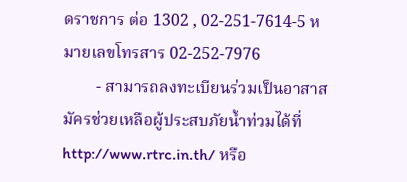ดราชการ ต่อ 1302 , 02-251-7614-5 หมายเลขโทรสาร 02-252-7976
        - สามารถลงทะเบียนร่วมเป็นอาสาสมัครช่วยเหลือผู้ประสบภัยน้ำท่วมได้ที่ http://www.rtrc.in.th/ หรือ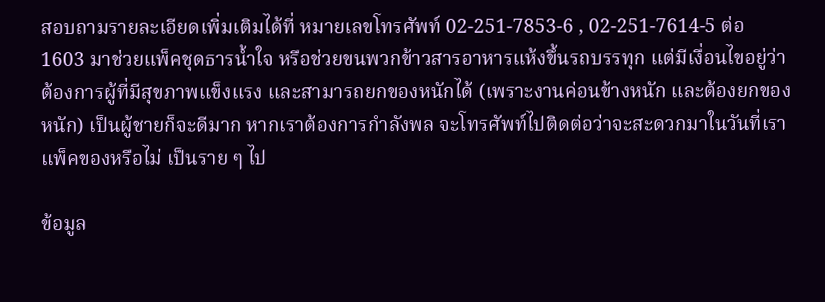สอบถามรายละเอียดเพิ่มเติมได้ที่ หมายเลขโทรศัพท์ 02-251-7853-6 , 02-251-7614-5 ต่อ 1603 มาช่วยแพ็คชุดธารน้ำใจ หรือช่วยขนพวกข้าวสารอาหารแห้งขึ้นรถบรรทุก แต่มีเงื่อนไขอยู่ว่า ต้องการผู้ที่มีสุขภาพแข็งแรง และสามารถยกของหนักได้ (เพราะงานค่อนข้างหนัก และต้องยกของหนัก) เป็นผู้ชายก็จะดีมาก หากเราต้องการกำลังพล จะโทรศัพท์ไปติดต่อว่าจะสะดวกมาในวันที่เราแพ็คของหรือไม่ เป็นราย ๆ ไป

ข้อมูล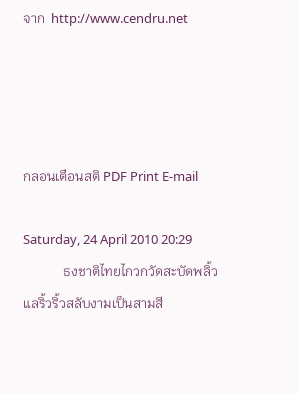จาก  http://www.cendru.net




กลอนเตือนสติ PDF Print E-mail

Saturday, 24 April 2010 20:29
            ธงชาติไทยไกวกวัดสะบัดพลิ้ว                         แลริ้วริ้วสลับงามเป็นสามสี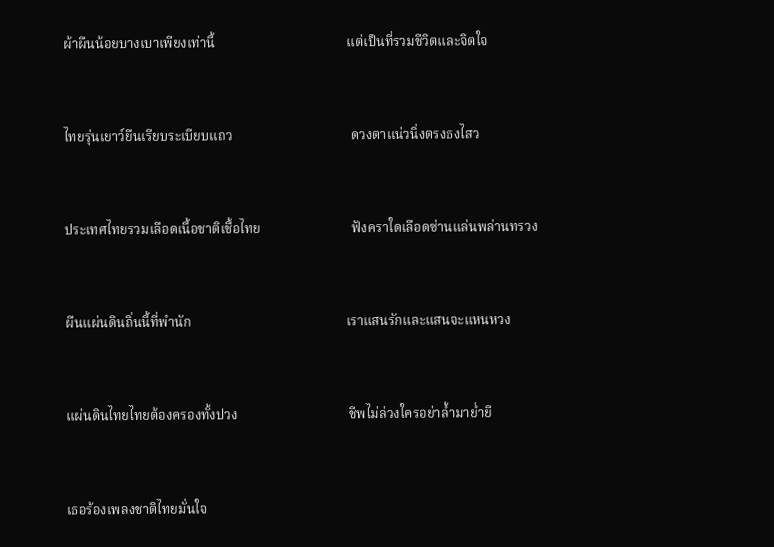ผ้าผืนน้อยบางเบาเพียงเท่านี้                                       แต่เป็นที่รวมชีวิตและจิตใจ



ไทยรุ่นเยาว์ยืนเรียบระเบียบแถว                                   ดวงตาแน่วนิ่งตรงธงไสว



ประเทศไทยรวมเลือดเนื้อชาติเชื้อไทย                           ฟังคราใดเลือดซ่านแล่นพล่านทรวง



ผืนแผ่นดินถิ่นนี้ที่พำนัก                                              เราแสนรักและแสนจะแหนหวง



แผ่นดินไทยไทยต้องครองทั้งปวง                                 ชีพไม่ล่วงใครอย่าล้ำมาย่ำยี



เธอร้องเพลงชาติไทยมั่นใจ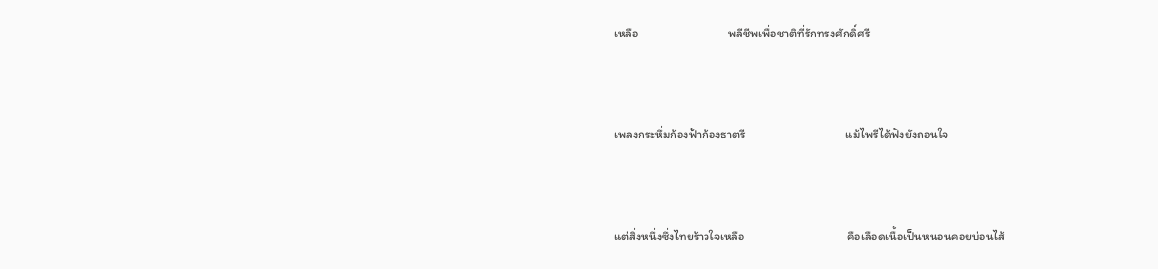เหลือ                                 พลีชีพเพื่อชาติที่รักทรงศักดิ์ศรี



เพลงกระหึ่มก้องฟ้าก้องธาตรี                                     แม้ไพรีได้ฟังยังถอนใจ



แต่สิ่งหนึ่งซึ่งไทยร้าวใจเหลือ                                      คือเลือดเนื้อเป็นหนอนคอยบ่อนไส้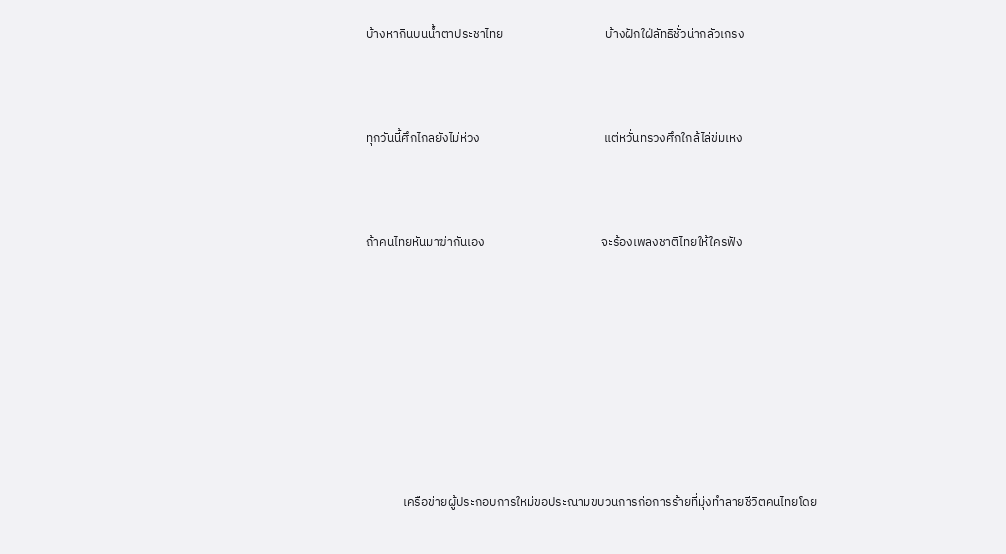บ้างหากินบนน้ำตาประชาไทย                                    บ้างฝักใฝ่ลัทธิชั่วน่ากลัวเกรง



ทุกวันนี้ศึกไกลยังไม่ห่วง                                            แต่หวั่นทรวงศึกใกล้ไล่ข่มเหง



ถ้าคนไทยหันมาฆ่ากันเอง                                         จะร้องเพลงชาติไทยให้ใครฟัง









             เครือข่ายผู้ประกอบการใหม่ขอประณามขบวนการก่อการร้ายที่มุ่งทำลายชีวิตคนไทยโดย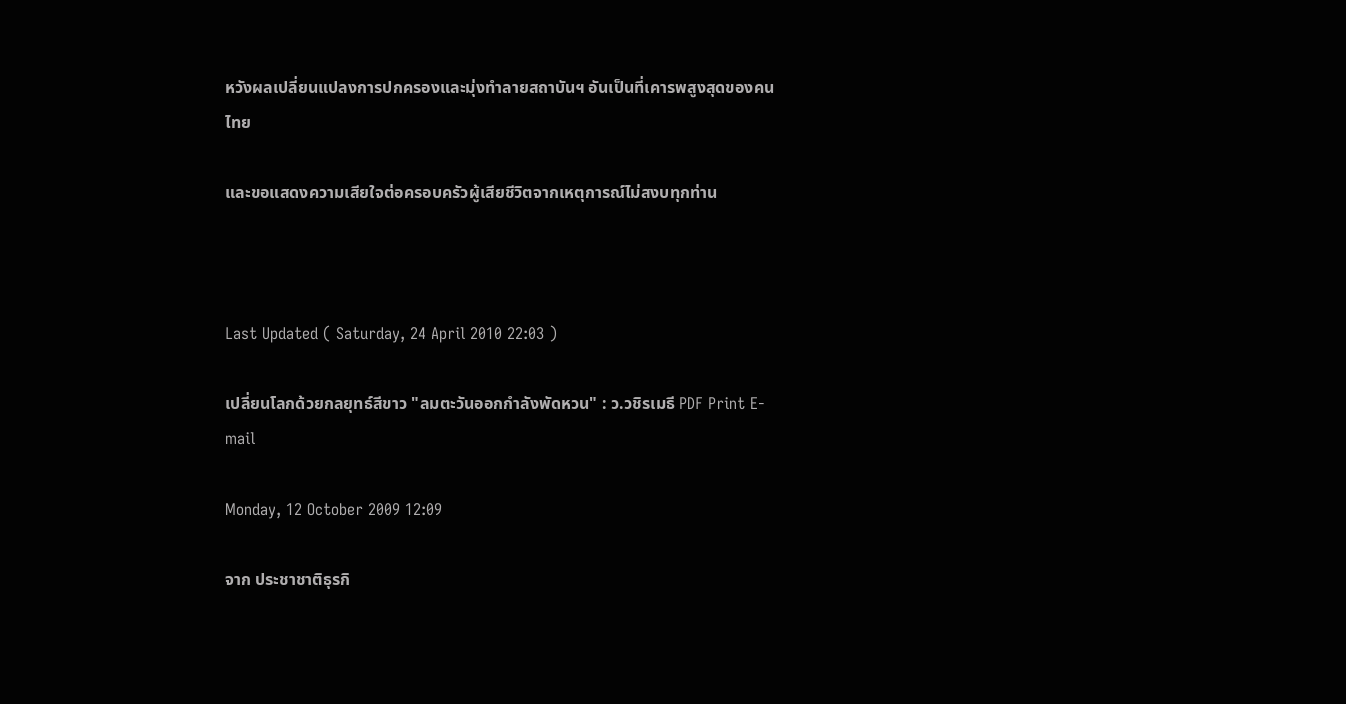หวังผลเปลี่ยนแปลงการปกครองและมุ่งทำลายสถาบันฯ อันเป็นที่เคารพสูงสุดของคนไทย

และขอแสดงความเสียใจต่อครอบครัวผู้เสียชีวิตจากเหตุการณ์ไม่สงบทุกท่าน



Last Updated ( Saturday, 24 April 2010 22:03 )

เปลี่ยนโลกด้วยกลยุทธ์สีขาว "ลมตะวันออกกำลังพัดหวน" : ว.วชิรเมธี PDF Print E-mail

Monday, 12 October 2009 12:09

จาก ประชาชาติธุรกิ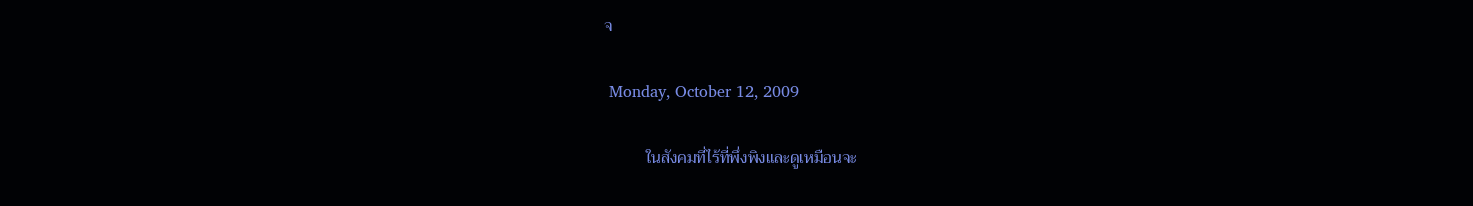จ

 Monday, October 12, 2009

          ในสังคมที่ไร้ที่พึ่งพิงและดูเหมือนจะ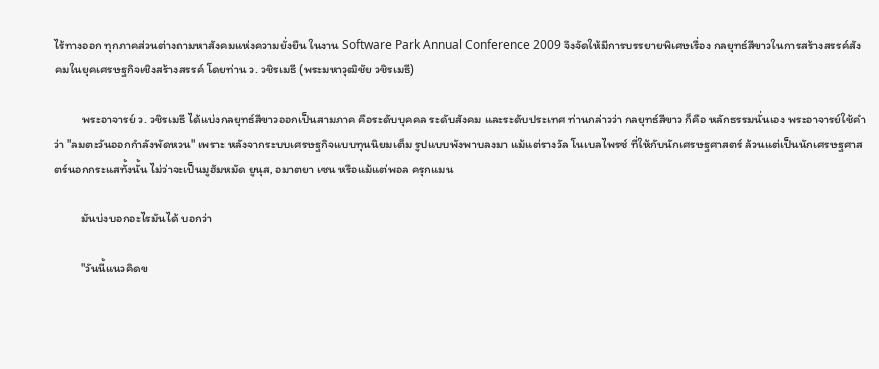ไร้ทางออก ทุกภาคส่วนต่างถามหาสังคมแห่งความยั่งยืน ในงาน Software Park Annual Conference 2009 จึงจัดให้มีการบรรยายพิเศษเรื่อง กลยุทธ์สีขาวในการสร้างสรรค์สังคมในยุคเศรษฐกิจเชิงสร้างสรรค์ โดยท่าน ว. วชิรเมธี (พระมหาวุฒิชัย วชิรเมธี)

          พระอาจารย์ ว. วชิรเมธี ได้แบ่งกลยุทธ์สีขาวออกเป็นสามภาค คือระดับบุคคล ระดับสังคม และระดับประเทศ ท่านกล่าวว่า กลยุทธ์สีขาว ก็คือ หลักธรรมนั่นเอง พระอาจารย์ใช้คำว่า "ลมตะวันออกกำลังพัดหวน" เพราะ หลังจากระบบเศรษฐกิจแบบทุนนิยมเต็ม รูปแบบพังพาบลงมา แม้แต่รางวัล โนเบลไพรซ์ ที่ให้กับนักเศรษฐศาสตร์ ล้วนแต่เป็นนักเศรษฐศาสตร์นอกกระแสทั้งนั้น ไม่ว่าจะเป็นมูฮัมหมัด ยูนุส, อมาตยา เซน หรือแม้แต่พอล ครุกแมน

          มันบ่งบอกอะไรมันได้ บอกว่า

          "วันนี้แนวคิดข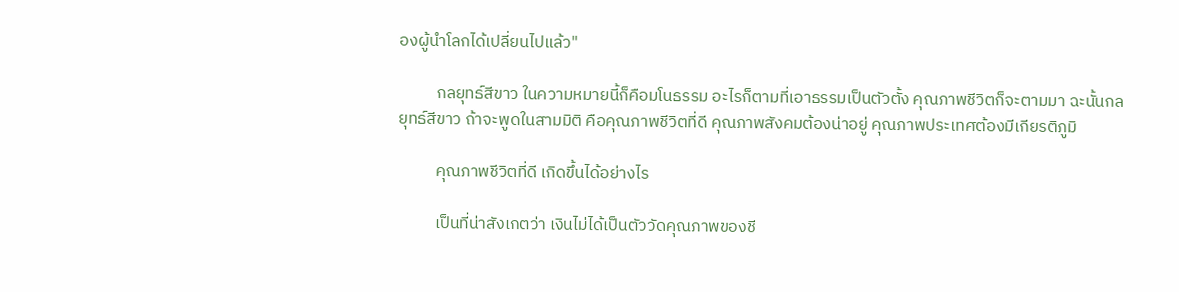องผู้นำโลกได้เปลี่ยนไปแล้ว"

          กลยุทธ์สีขาว ในความหมายนี้ก็คือมโนธรรม อะไรก็ตามที่เอาธรรมเป็นตัวตั้ง คุณภาพชีวิตก็จะตามมา ฉะนั้นกลยุทธ์สีขาว ถ้าจะพูดในสามมิติ คือคุณภาพชีวิตที่ดี คุณภาพสังคมต้องน่าอยู่ คุณภาพประเทศต้องมีเกียรติภูมิ

          คุณภาพชีวิตที่ดี เกิดขึ้นได้อย่างไร

          เป็นที่น่าสังเกตว่า เงินไม่ได้เป็นตัววัดคุณภาพของชี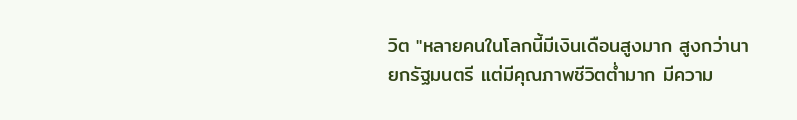วิต "หลายคนในโลกนี้มีเงินเดือนสูงมาก สูงกว่านายกรัฐมนตรี แต่มีคุณภาพชีวิตต่ำมาก มีความ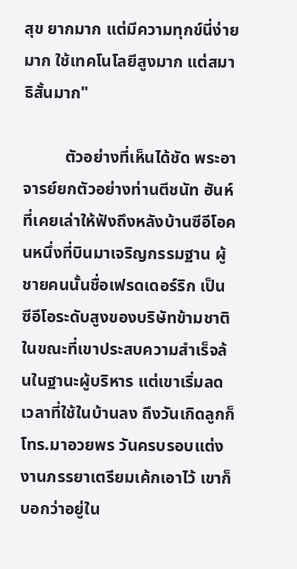สุข ยากมาก แต่มีความทุกข์นี่ง่ายมาก ใช้เทคโนโลยีสูงมาก แต่สมาธิสั้นมาก"

          ตัวอย่างที่เห็นได้ชัด พระอาจารย์ยกตัวอย่างท่านตีชนัท ฮันห์ ที่เคยเล่าให้ฟังถึงหลังบ้านซีอีโอคนหนึ่งที่บินมาเจริญกรรมฐาน ผู้ชายคนนั้นชื่อเฟรดเดอร์ริก เป็น ซีอีโอระดับสูงของบริษัทข้ามชาติ ในขณะที่เขาประสบความสำเร็จล้นในฐานะผู้บริหาร แต่เขาเริ่มลดเวลาที่ใช้ในบ้านลง ถึงวันเกิดลูกก็โทร.มาอวยพร วันครบรอบแต่งงานภรรยาเตรียมเค้กเอาไว้ เขาก็บอกว่าอยู่ใน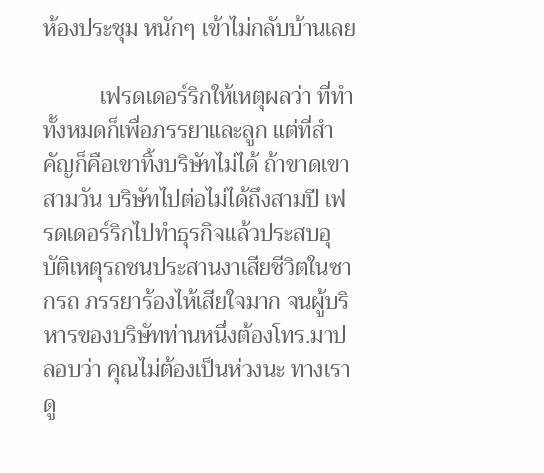ห้องประชุม หนักๆ เข้าไม่กลับบ้านเลย

          เฟรดเดอร์ริกให้เหตุผลว่า ที่ทำทั้งหมดก็เพื่อภรรยาและลูก แต่ที่สำคัญก็คือเขาทิ้งบริษัทไม่ได้ ถ้าขาดเขาสามวัน บริษัทไปต่อไม่ได้ถึงสามปี เฟรดเดอร์ริกไปทำธุรกิจแล้วประสบอุบัติเหตุรถชนประสานงาเสียชีวิตในซากรถ ภรรยาร้องไห้เสียใจมาก จนผู้บริหารของบริษัทท่านหนึ่งต้องโทร.มาปลอบว่า คุณไม่ต้องเป็นห่วงนะ ทางเราดู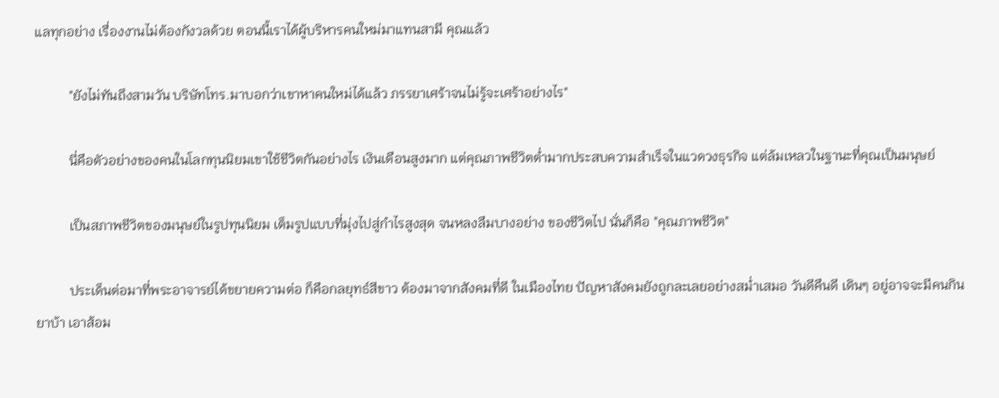แลทุกอย่าง เรื่องงานไม่ต้องกังวลด้วย ตอนนี้เราได้ผู้บริหารคนใหม่มาแทนสามี คุณแล้ว

          "ยังไม่ทันถึงสามวัน บริษัทโทร.มาบอกว่าเขาหาคนใหม่ได้แล้ว ภรรยาเศร้าจนไม่รู้จะเศร้าอย่างไร"

          นี่คือตัวอย่างของคนในโลกทุนนิยมเขาใช้ชีวิตกันอย่างไร เงินเดือนสูงมาก แต่คุณภาพชีวิตต่ำมากประสบความสำเร็จในแวดวงธุรกิจ แต่ล้มเหลวในฐานะที่คุณเป็นมนุษย์

          เป็นสภาพชีวิตของมนุษย์ในรูปทุนนิยม เต็มรูปแบบที่มุ่งไปสู่กำไรสูงสุด จนหลงลืมบางอย่าง ของชีวิตไป นั่นก็คือ "คุณภาพชีวิต"

          ประเด็นต่อมาที่พระอาจารย์ได้ขยายความต่อ ก็คือกลยุทธ์สีขาว ต้องมาจากสังคมที่ดี ในเมืองไทย ปัญหาสังคมยังถูกละเลยอย่างสม่ำเสมอ วันดีคืนดี เดินๆ อยู่อาจจะมีคนกินยาบ้า เอาส้อม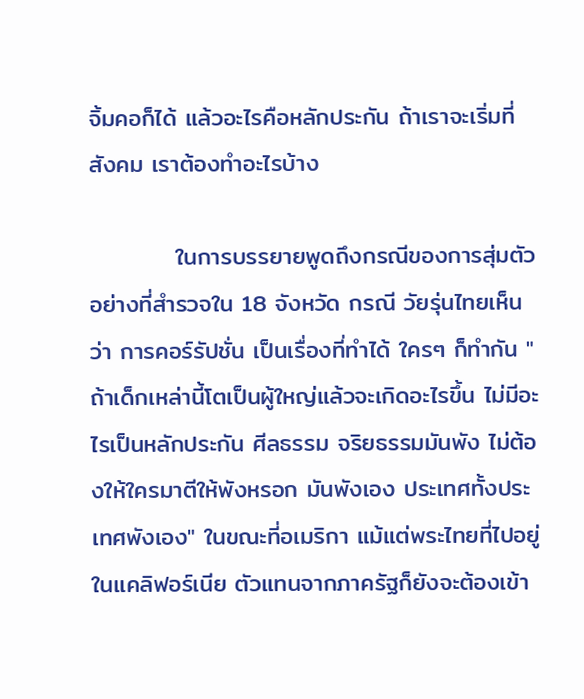จิ้มคอก็ได้ แล้วอะไรคือหลักประกัน ถ้าเราจะเริ่มที่สังคม เราต้องทำอะไรบ้าง

          ในการบรรยายพูดถึงกรณีของการสุ่มตัวอย่างที่สำรวจใน 18 จังหวัด กรณี วัยรุ่นไทยเห็นว่า การคอร์รัปชั่น เป็นเรื่องที่ทำได้ ใครๆ ก็ทำกัน " ถ้าเด็กเหล่านี้โตเป็นผู้ใหญ่แล้วจะเกิดอะไรขึ้น ไม่มีอะไรเป็นหลักประกัน ศีลธรรม จริยธรรมมันพัง ไม่ต้องให้ใครมาตีให้พังหรอก มันพังเอง ประเทศทั้งประเทศพังเอง" ในขณะที่อเมริกา แม้แต่พระไทยที่ไปอยู่ในแคลิฟอร์เนีย ตัวแทนจากภาครัฐก็ยังจะต้องเข้า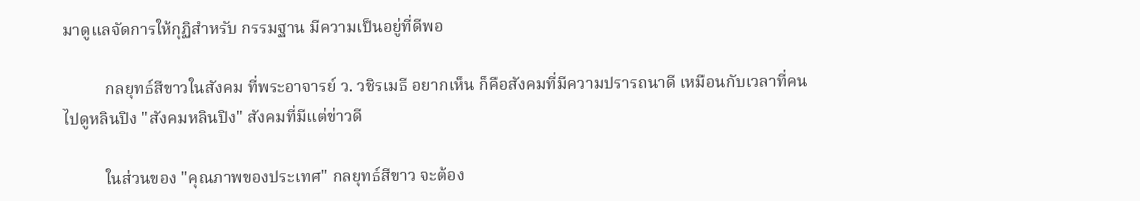มาดูแลจัดการให้กุฏิสำหรับ กรรมฐาน มีความเป็นอยู่ที่ดีพอ

          กลยุทธ์สีขาวในสังคม ที่พระอาจารย์ ว. วชิรเมธี อยากเห็น ก็คือสังคมที่มีความปรารถนาดี เหมือนกับเวลาที่คนไปดูหลินปิง "สังคมหลินปิง" สังคมที่มีแต่ข่าวดี

          ในส่วนของ "คุณภาพของประเทศ" กลยุทธ์สีขาว จะต้อง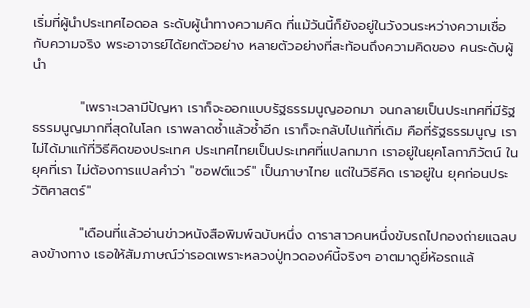เริ่มที่ผู้นำประเทศไอดอล ระดับผู้นำทางความคิด ที่แม้วันนี้ก็ยังอยู่ในวังวนระหว่างความเชื่อกับความจริง พระอาจารย์ได้ยกตัวอย่าง หลายตัวอย่างที่สะท้อนถึงความคิดของ คนระดับผู้นำ

          "เพราะเวลามีปัญหา เราก็จะออกแบบรัฐธรรมนูญออกมา จนกลายเป็นประเทศที่มีรัฐธรรมนูญมากที่สุดในโลก เราพลาดซ้ำแล้วซ้ำอีก เราก็จะกลับไปแก้ที่เดิม คือที่รัฐธรรมนูญ เราไม่ได้มาแก้ที่วิธีคิดของประเทศ ประเทศไทยเป็นประเทศที่แปลกมาก เราอยู่ในยุคโลกาภิวัตน์ ในยุคที่เรา ไม่ต้องการแปลคำว่า "ซอฟต์แวร์" เป็นภาษาไทย แต่ในวิธีคิด เราอยู่ใน ยุคก่อนประวัติศาสตร์"

          "เดือนที่แล้วอ่านข่าวหนังสือพิมพ์ฉบับหนึ่ง ดาราสาวคนหนึ่งขับรถไปกองถ่ายแฉลบลงข้างทาง เธอให้สัมภาษณ์ว่ารอดเพราะหลวงปู่ทวดองค์นี้จริงๆ อาตมาดูยี่ห้อรถแล้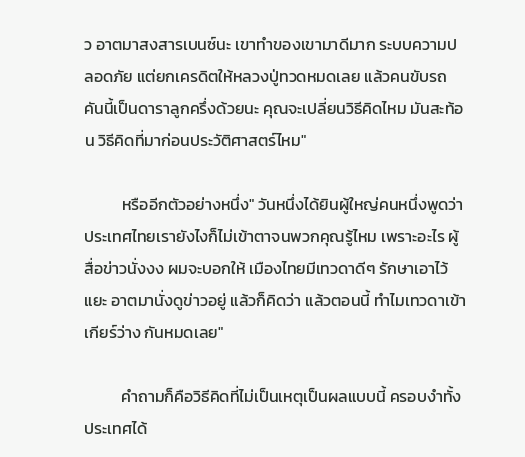ว อาตมาสงสารเบนซ์นะ เขาทำของเขามาดีมาก ระบบความปลอดภัย แต่ยกเครดิตให้หลวงปู่ทวดหมดเลย แล้วคนขับรถคันนี้เป็นดาราลูกครึ่งด้วยนะ คุณจะเปลี่ยนวิธีคิดไหม มันสะท้อน วิธีคิดที่มาก่อนประวัติศาสตร์ไหม"

          หรืออีกตัวอย่างหนึ่ง" วันหนึ่งได้ยินผู้ใหญ่คนหนึ่งพูดว่า ประเทศไทยเรายังไงก็ไม่เข้าตาจนพวกคุณรู้ไหม เพราะอะไร ผู้สื่อข่าวนั่งงง ผมจะบอกให้ เมืองไทยมีเทวดาดีๆ รักษาเอาไว้แยะ อาตมานั่งดูข่าวอยู่ แล้วก็คิดว่า แล้วตอนนี้ ทำไมเทวดาเข้าเกียร์ว่าง กันหมดเลย"

          คำถามก็คือวิธีคิดที่ไม่เป็นเหตุเป็นผลแบบนี้ ครอบงำทั้งประเทศได้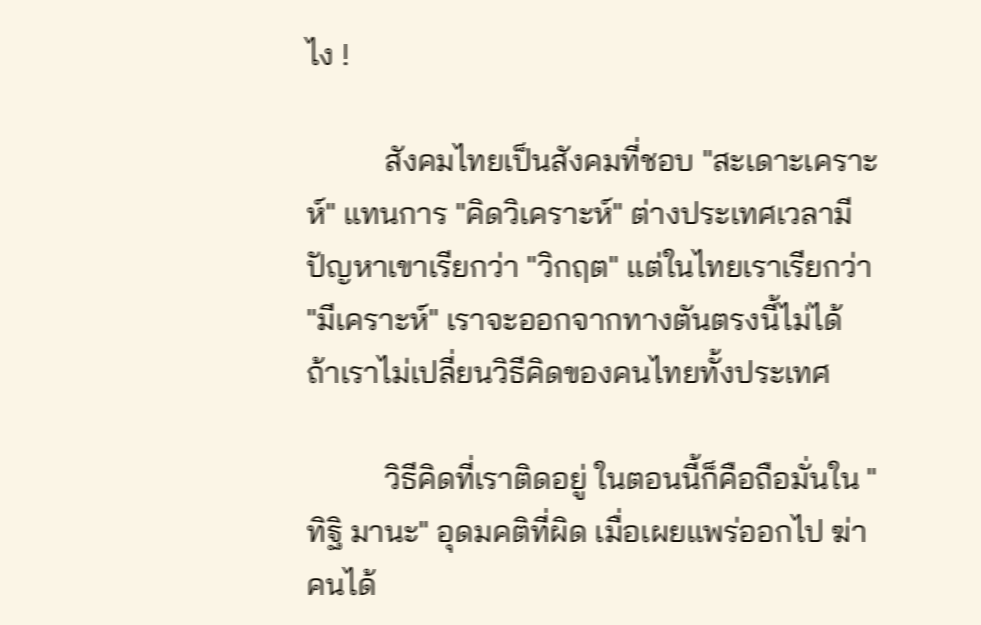ไง !

          สังคมไทยเป็นสังคมที่ชอบ "สะเดาะเคราะห์" แทนการ "คิดวิเคราะห์" ต่างประเทศเวลามีปัญหาเขาเรียกว่า "วิกฤต" แต่ในไทยเราเรียกว่า "มีเคราะห์" เราจะออกจากทางตันตรงนี้ไม่ได้ ถ้าเราไม่เปลี่ยนวิธีคิดของคนไทยทั้งประเทศ

          วิธีคิดที่เราติดอยู่ ในตอนนี้ก็คือถือมั่นใน "ทิฐิ มานะ" อุดมคติที่ผิด เมื่อเผยแพร่ออกไป ฆ่าคนได้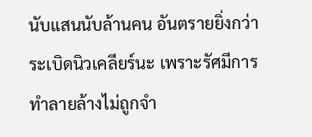นับแสนนับล้านคน อันตรายยิ่งกว่าระเบิดนิวเคลียร์นะ เพราะรัศมีการทำลายล้างไม่ถูกจำ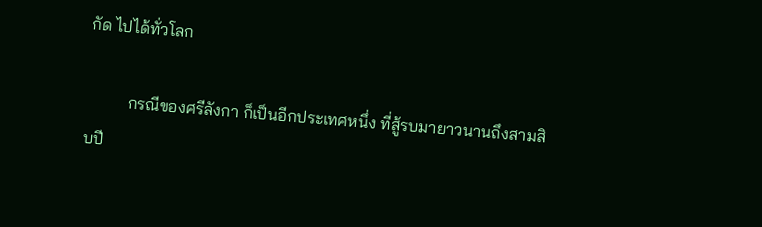กัด ไปได้ทั่วโลก

          กรณีของศรีลังกา ก็เป็นอีกประเทศหนึ่ง ที่สู้รบมายาวนานถึงสามสิบปี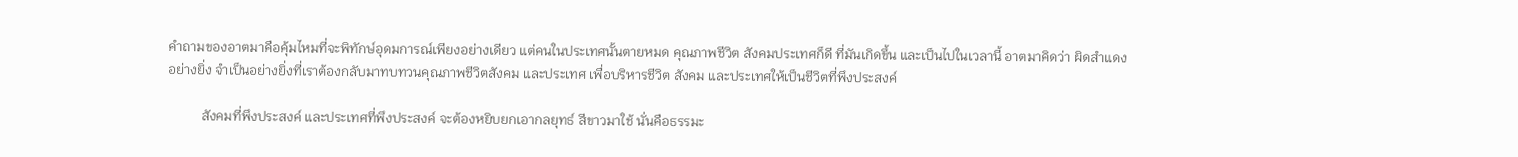คำถามของอาตมาคือคุ้มไหมที่จะพิทักษ์อุดมการณ์เพียงอย่างเดียว แต่คนในประเทศนั้นตายหมด คุณภาพชีวิต สังคมประเทศก็ดี ที่มันเกิดขึ้น และเป็นไปในเวลานี้ อาตมาคิดว่า ผิดสำแดงอย่างยิ่ง จำเป็นอย่างยิ่งที่เราต้องกลับมาทบทวนคุณภาพชีวิตสังคม และประเทศ เพื่อบริหารชีวิต สังคม และประเทศให้เป็นชีวิตที่พึงประสงค์

          สังคมที่พึงประสงค์ และประเทศที่พึงประสงค์ จะต้องหยิบยกเอากลยุทธ์ สีขาวมาใช้ นั่นคือธรรมะ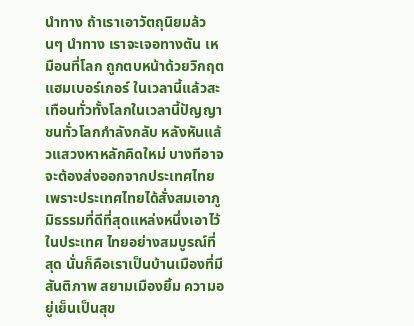นำทาง ถ้าเราเอาวัตถุนิยมล้วนๆ นำทาง เราจะเจอทางตัน เหมือนที่โลก ถูกตบหน้าด้วยวิกฤตแฮมเบอร์เกอร์ ในเวลานี้แล้วสะเทือนทั่วทั้งโลกในเวลานี้ปัญญาชนทั่วโลกกำลังกลับ หลังหันแล้วแสวงหาหลักคิดใหม่ บางทีอาจจะต้องส่งออกจากประเทศไทย เพราะประเทศไทยได้สั่งสมเอาภูมิธรรมที่ดีที่สุดแหล่งหนึ่งเอาไว้ในประเทศ ไทยอย่างสมบูรณ์ที่สุด นั่นก็คือเราเป็นบ้านเมืองที่มีสันติภาพ สยามเมืองยิ้ม ความอยู่เย็นเป็นสุข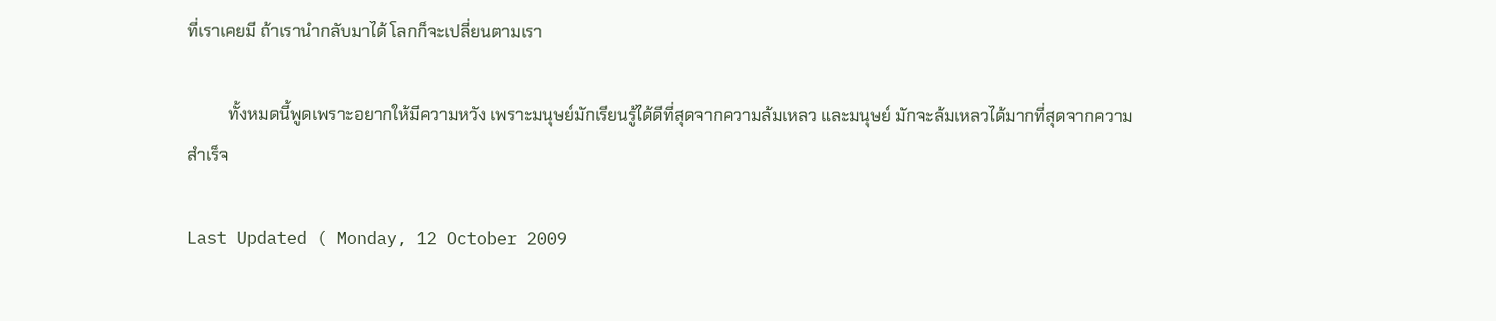ที่เราเคยมี ถ้าเรานำกลับมาได้ โลกก็จะเปลี่ยนตามเรา

          ทั้งหมดนี้พูดเพราะอยากให้มีความหวัง เพราะมนุษย์มักเรียนรู้ได้ดีที่สุดจากความล้มเหลว และมนุษย์ มักจะล้มเหลวได้มากที่สุดจากความสำเร็จ

Last Updated ( Monday, 12 October 2009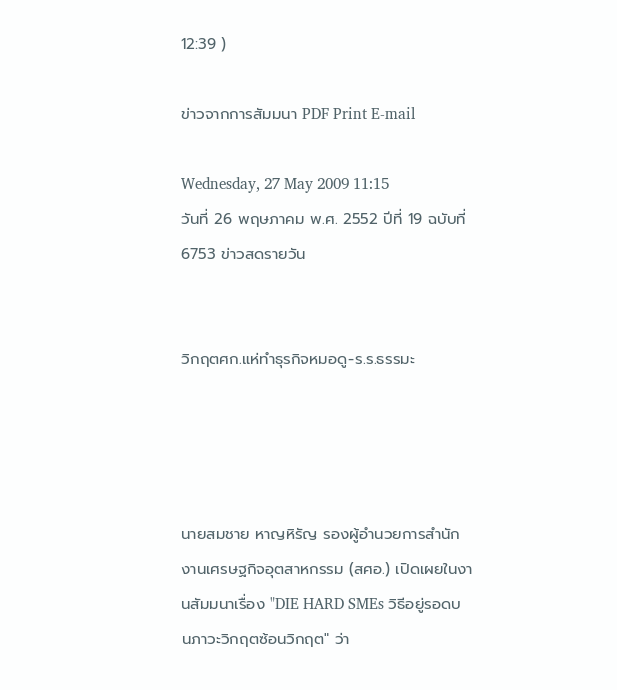12:39 )

ข่าวจากการสัมมนา PDF Print E-mail

Wednesday, 27 May 2009 11:15
วันที่ 26 พฤษภาคม พ.ศ. 2552 ปีที่ 19 ฉบับที่ 6753 ข่าวสดรายวัน


วิกฤตศก.แห่ทำธุรกิจหมอดู-ร.ร.ธรรมะ




นายสมชาย หาญหิรัญ รองผู้อำนวยการสำนักงานเศรษฐกิจอุตสาหกรรม (สศอ.) เปิดเผยในงานสัมมนาเรื่อง "DIE HARD SMEs วิธีอยู่รอดบนภาวะวิกฤตซ้อนวิกฤต" ว่า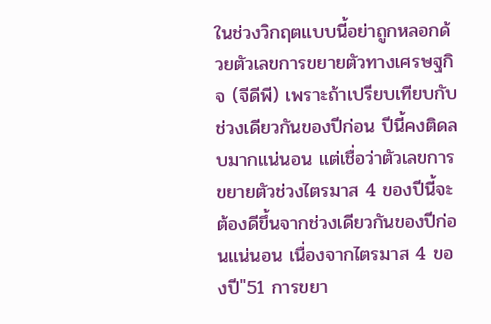ในช่วงวิกฤตแบบนี้อย่าถูกหลอกด้วยตัวเลขการขยายตัวทางเศรษฐกิจ (จีดีพี) เพราะถ้าเปรียบเทียบกับช่วงเดียวกันของปีก่อน ปีนี้คงติดลบมากแน่นอน แต่เชื่อว่าตัวเลขการขยายตัวช่วงไตรมาส 4 ของปีนี้จะต้องดีขึ้นจากช่วงเดียวกันของปีก่อนแน่นอน เนื่องจากไตรมาส 4 ของปี"51 การขยา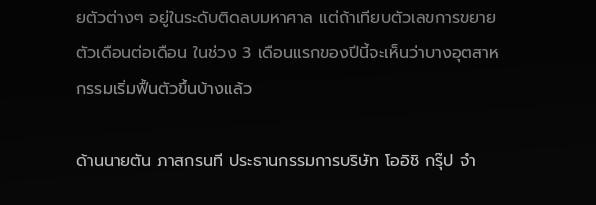ยตัวต่างๆ อยู่ในระดับติดลบมหาศาล แต่ถ้าเทียบตัวเลขการขยายตัวเดือนต่อเดือน ในช่วง 3 เดือนแรกของปีนี้จะเห็นว่าบางอุตสาหกรรมเริ่มฟื้นตัวขึ้นบ้างแล้ว

ด้านนายตัน ภาสกรนที ประธานกรรมการบริษัท โออิชิ กรุ๊ป จำ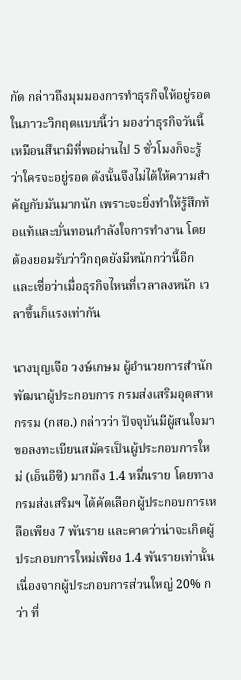กัด กล่าวถึงมุมมองการทำธุรกิจให้อยู่รอดในภาวะวิกฤตแบบนี้ว่า มองว่าธุรกิจวันนี้เหมือนสึนามิที่พอผ่านไป 5 ชั่วโมงก็จะรู้ว่าใครจะอยู่รอด ดังนั้นจึงไม่ได้ให้ความสำคัญกับมันมากนัก เพราะจะยิ่งทำให้รู้สึกท้อแท้และบั่นทอนกำลังใจการทำงาน โดยต้องยอมรับว่าวิกฤตยังมีหนักกว่านี้อีก และเชื่อว่าเมื่อธุรกิจไหนที่เวลาลงหนัก เวลาขึ้นก็แรงเท่ากัน

นางบุญเจือ วงษ์เกษม ผู้อำนวยการสำนักพัฒนาผู้ประกอบการ กรมส่งเสริมอุตสาหกรรม (กสอ.) กล่าวว่า ปัจจุบันมีผู้สนใจมาขอลงทะเบียนสมัครเป็นผู้ประกอบการใหม่ (เอ็นอีซี) มากถึง 1.4 หมื่นราย โดยทางกรมส่งเสริมฯ ได้คัดเลือกผู้ประกอบการเหลือเพียง 7 พันราย และคาดว่าน่าจะเกิดผู้ประกอบการใหม่เพียง 1.4 พันรายเท่านั้น เนื่องจากผู้ประกอบการส่วนใหญ่ 20% กว่า ที่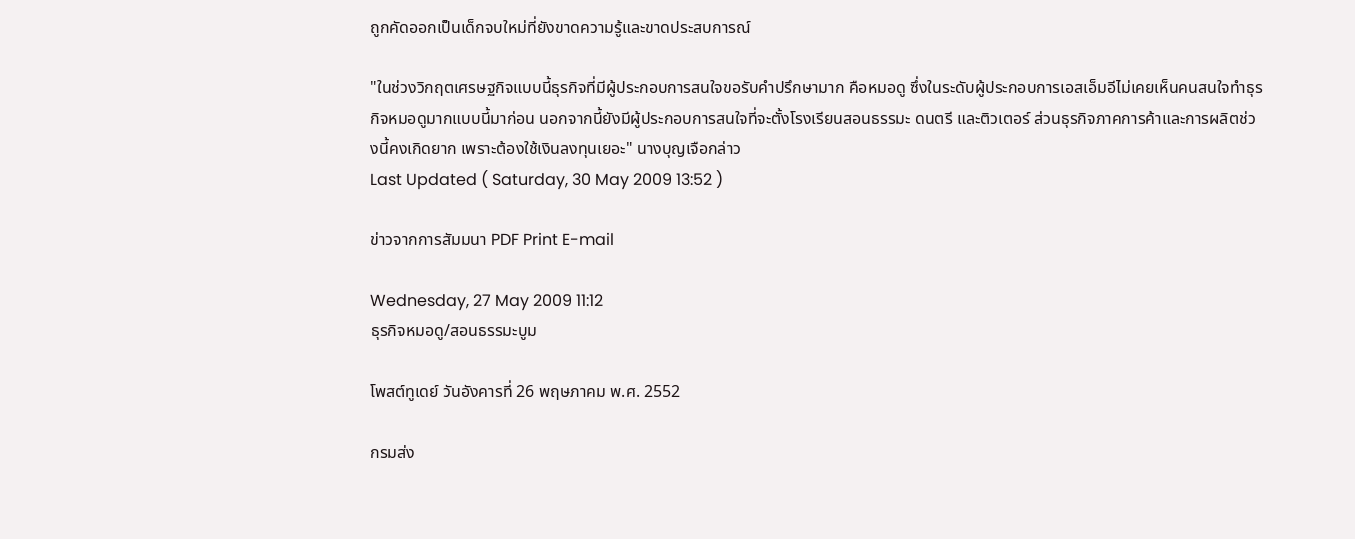ถูกคัดออกเป็นเด็กจบใหม่ที่ยังขาดความรู้และขาดประสบการณ์

"ในช่วงวิกฤตเศรษฐกิจแบบนี้ธุรกิจที่มีผู้ประกอบการสนใจขอรับคำปรึกษามาก คือหมอดู ซึ่งในระดับผู้ประกอบการเอสเอ็มอีไม่เคยเห็นคนสนใจทำธุรกิจหมอดูมากแบบนี้มาก่อน นอกจากนี้ยังมีผู้ประกอบการสนใจที่จะตั้งโรงเรียนสอนธรรมะ ดนตรี และติวเตอร์ ส่วนธุรกิจภาคการค้าและการผลิตช่วงนี้คงเกิดยาก เพราะต้องใช้เงินลงทุนเยอะ" นางบุญเจือกล่าว
Last Updated ( Saturday, 30 May 2009 13:52 )

ข่าวจากการสัมมนา PDF Print E-mail

Wednesday, 27 May 2009 11:12
ธุรกิจหมอดู/สอนธรรมะบูม

โพสต์ทูเดย์ วันอังคารที่ 26 พฤษภาคม พ.ศ. 2552

กรมส่ง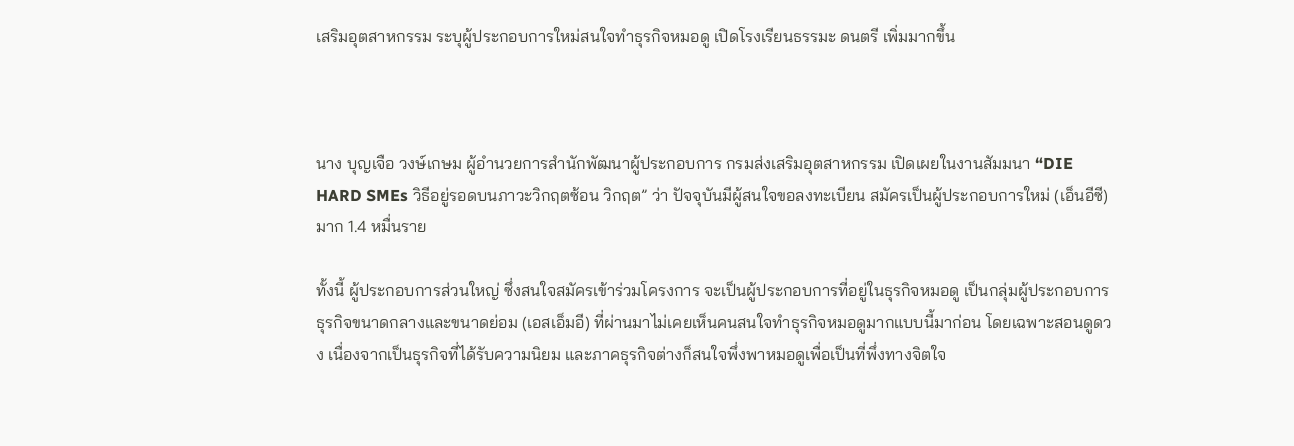เสริมอุตสาหกรรม ระบุผู้ประกอบการใหม่สนใจทำธุรกิจหมอดู เปิดโรงเรียนธรรมะ ดนตรี เพิ่มมากขึ้น



นาง บุญเจือ วงษ์เกษม ผู้อำนวยการสำนักพัฒนาผู้ประกอบการ กรมส่งเสริมอุตสาหกรรม เปิดเผยในงานสัมมนา “DIE HARD SMEs วิธีอยู่รอดบนภาวะวิกฤตซ้อน วิกฤต” ว่า ปัจจุบันมีผู้สนใจขอลงทะเบียน สมัครเป็นผู้ประกอบการใหม่ (เอ็นอีซี) มาก 1.4 หมื่นราย

ทั้งนี้ ผู้ประกอบการส่วนใหญ่ ซึ่งสนใจสมัครเข้าร่วมโครงการ จะเป็นผู้ประกอบการที่อยู่ในธุรกิจหมอดู เป็นกลุ่มผู้ประกอบการธุรกิจขนาดกลางและขนาดย่อม (เอสเอ็มอี) ที่ผ่านมาไม่เคยเห็นคนสนใจทำธุรกิจหมอดูมากแบบนี้มาก่อน โดยเฉพาะสอนดูดวง เนื่องจากเป็นธุรกิจที่ได้รับความนิยม และภาคธุรกิจต่างก็สนใจพึ่งพาหมอดูเพื่อเป็นที่พึ่งทางจิตใจ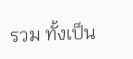รวม ทั้งเป็น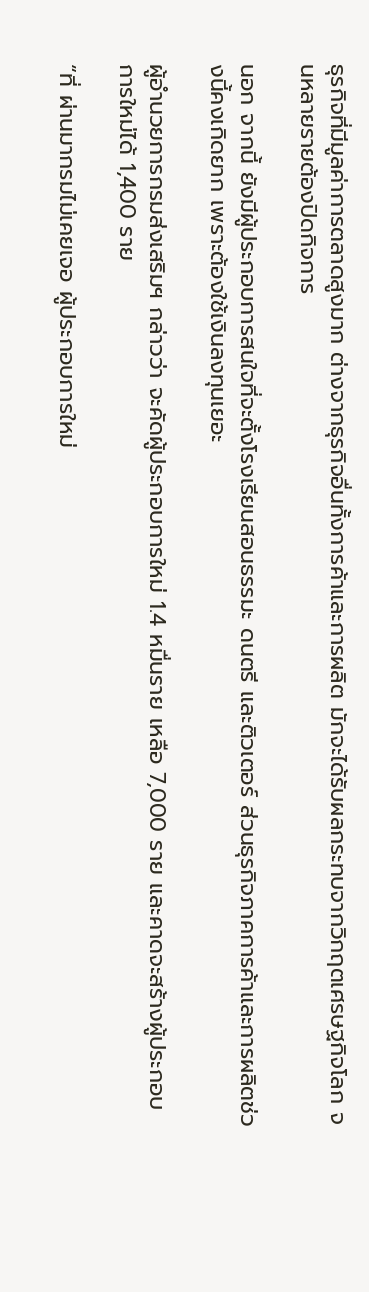ธุรกิจที่มีมูลค่าการตลาดสูงมาก ต่างจากธุรกิจอื่นทั้งการค้าและการผลิต มักจะได้รับผลกระทบจากวิกฤตเศรษฐกิจโลก จนหลายรายต้องปิดกิจการ

นอก จากนี้ ยังมีผู้ประกอบการสนใจที่จะตั้งโรงเรียนสอนธรรมะ ดนตรี และติวเตอร์ ส่วนธุรกิจภาคการค้าและการผลิตช่วงนี้คงเกิดยาก เพราะต้องใช้เงินลงทุนเยอะ

ผู้อำนวยการกรมส่งเสริมฯ กล่าวว่า จะคัดผู้ประกอบการใหม่ 1.4 หมื่นราย เหลือ 7,000 ราย และคาดจะสร้างผู้ประกอบการใหม่ได้ 1,400 ราย

“ที่ ผ่านมากรมไม่เคยเจอ ผู้ประกอบการใหม่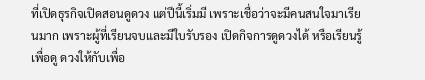ที่เปิดธุรกิจเปิดสอนดูดวง แต่ปีนี้เริ่มมี เพราะเชื่อว่าจะมีคนสนใจมาเรียนมาก เพราะผู้ที่เรียนจบและมีใบรับรอง เปิดกิจการดูดวงได้ หรือเรียนรู้เพื่อดู ดวงให้กับเพื่อ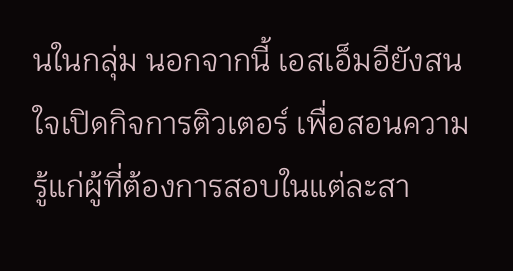นในกลุ่ม นอกจากนี้ เอสเอ็มอียังสนใจเปิดกิจการติวเตอร์ เพื่อสอนความรู้แก่ผู้ที่ต้องการสอบในแต่ละสา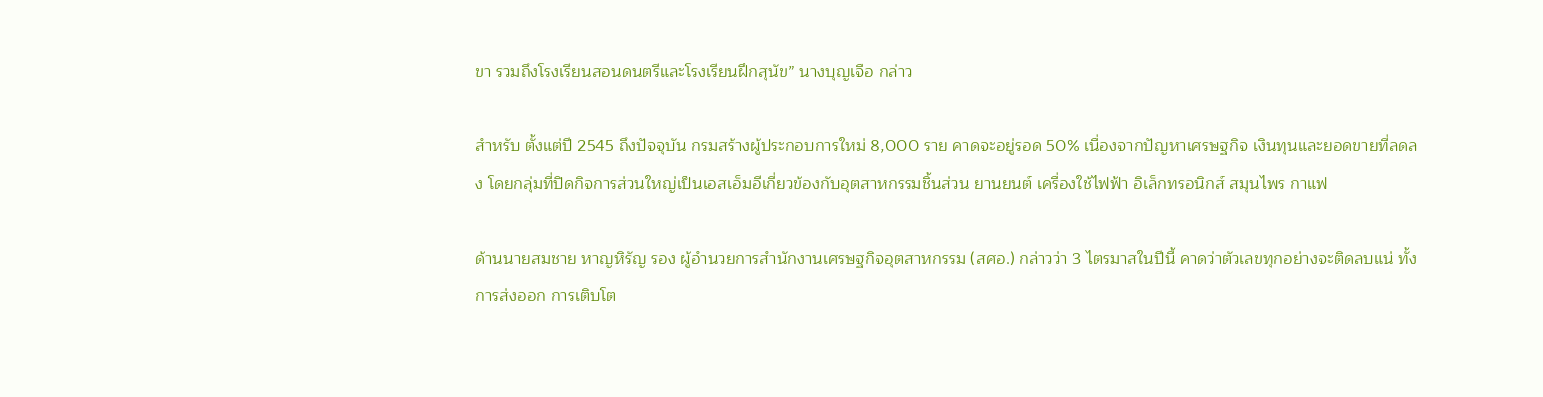ขา รวมถึงโรงเรียนสอนดนตรีและโรงเรียนฝึกสุนัข” นางบุญเจือ กล่าว

สำหรับ ตั้งแต่ปี 2545 ถึงปัจจุบัน กรมสร้างผู้ประกอบการใหม่ 8,000 ราย คาดจะอยู่รอด 50% เนื่องจากปัญหาเศรษฐกิจ เงินทุนและยอดขายที่ลดลง โดยกลุ่มที่ปิดกิจการส่วนใหญ่เป็นเอสเอ็มอีเกี่ยวข้องกับอุตสาหกรรมชิ้นส่วน ยานยนต์ เครื่องใช้ไฟฟ้า อิเล็กทรอนิกส์ สมุนไพร กาแฟ

ด้านนายสมชาย หาญหิรัญ รอง ผู้อำนวยการสำนักงานเศรษฐกิจอุตสาหกรรม (สศอ.) กล่าวว่า 3 ไตรมาสในปีนี้ คาดว่าตัวเลขทุกอย่างจะติดลบแน่ ทั้งการส่งออก การเติบโต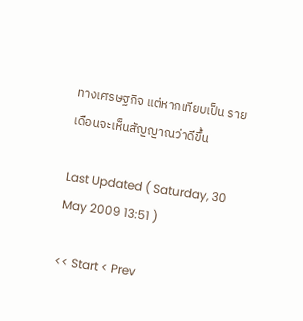ทางเศรษฐกิจ แต่หากเทียบเป็น รายเดือนจะเห็นสัญญาณว่าดีขึ้น

Last Updated ( Saturday, 30 May 2009 13:51 )

<< Start < Prev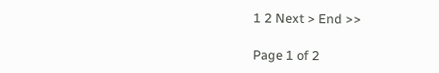1 2 Next > End >>

Page 1 of 2